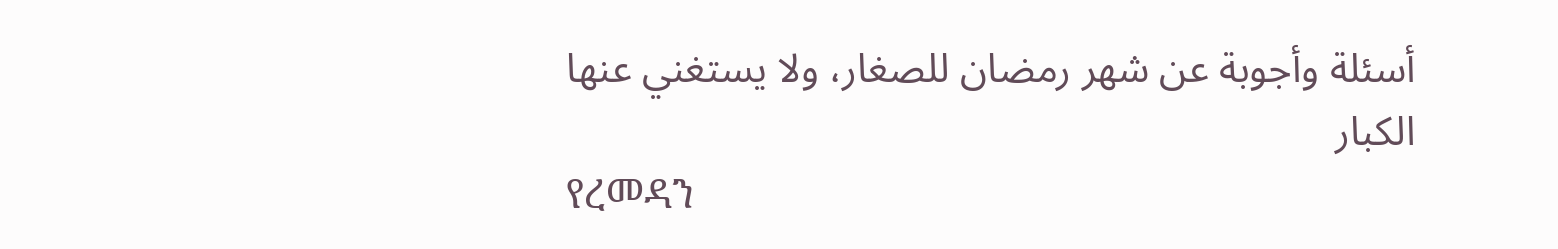أسئلة وأجوبة عن شهر رمضان للصغار، ولا يستغني عنها الكبار
የረመዳን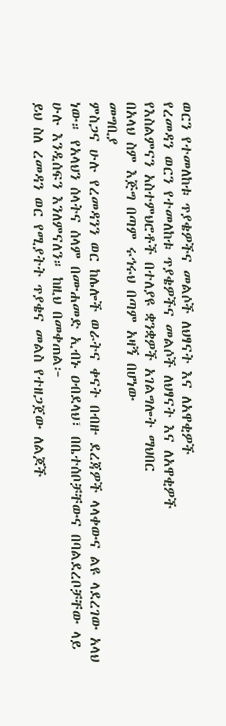ወርን የተመለከቱ ጥያቄዎችና መልሶች ለህፃናት እና ለአዋቂዎች
የረመዳን ወርን የተመለከቱ ጥያቄዎችና መልሶች ለህፃናት እና ለአዋቂዎች
የእስልምናን አስተምህሮቶች በተለያዩ ቋንቋዎች አገልግሎት ማህበር
በአላህ ስም እጅግ በጣም ሩኅሩህ በጣም አዛኝ በሆነው
መግቢያ
ምስጋና ሁሉ የረመዳንን ወር ከሌሎች ወራትና ቀናት በብዙ ደረጃዎች ላላቀውና ልዩ ላደረገው አላህ ነው። የአላህን ሰላትና ሰላም በሙሐመድ ኢብኑ ዐብደላህ፣ በቤተሰቦቻቸውና በባልደረቦቻቸው ላይ ሁሉ እንዲሰፍን እንለምናለን። ከዚህ በመቀጠል፦
ይህ ስለ ረመዳን ወር የሚያትት ጥያቄና መልስ የተዘጋጀው ለልጆች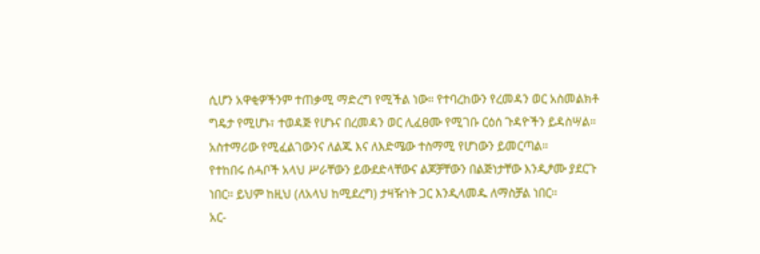ሲሆን አዋቂዎችንም ተጠቃሚ ማድረግ የሚችል ነው። የተባረከውን የረመዳን ወር አስመልክቶ ግዴታ የሚሆኑ፣ ተወዳጅ የሆኑና በረመዳን ወር ሊፈፀሙ የሚገቡ ርዕሰ ጉዳዮችን ይዳስሣል። አስተማሪው የሚፈልገውንና ለልጁ እና ለእድሜው ተስማሚ የሆነውን ይመርጣል።
የተከበሩ ሰሓቦች አላህ ሥራቸውን ይውደድላቸውና ልጆቻቸውን በልጅነታቸው እንዲፆሙ ያደርጉ ነበር። ይህም ከዚህ (ለአላህ ከሚደረግ) ታዛዥነት ጋር እንዲላመዱ ለማስቻል ነበር።
አር-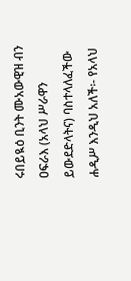ሩበይዪዕ ቢንት ሙአውዊዝ ብን ዐፍራእ (አላህ ሥራዋን ይውደድላትና) ባስተላለፈችው ሐዲሥ እንዲህ አለች፡- የአላህ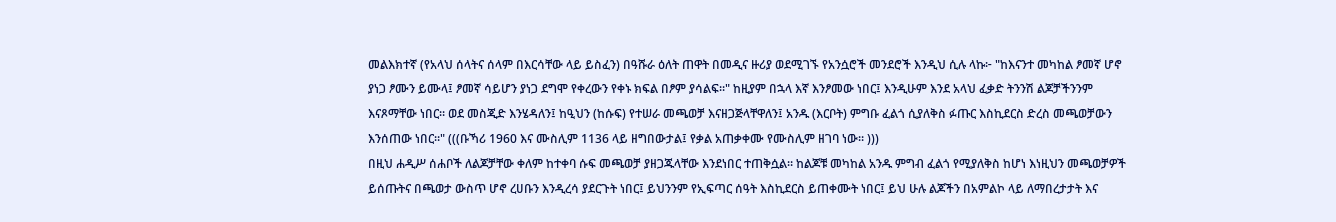መልእክተኛ (የአላህ ሰላትና ሰላም በእርሳቸው ላይ ይስፈን) በዓሹራ ዕለት ጠዋት በመዲና ዙሪያ ወደሚገኙ የአንሷሮች መንደሮች እንዲህ ሲሉ ላኩ፦ "ከእናንተ መካከል ፆመኛ ሆኖ ያነጋ ፆሙን ይሙላ፤ ፆመኛ ሳይሆን ያነጋ ደግሞ የቀረውን የቀኑ ክፍል በፆም ያሳልፍ።" ከዚያም በኋላ እኛ እንፆመው ነበር፤ እንዲሁም እንደ አላህ ፈቃድ ትንንሽ ልጆቻችንንም እናጾማቸው ነበር። ወደ መስጂድ እንሄዳለን፤ ከዒህን (ከሱፍ) የተሠራ መጫወቻ እናዘጋጅላቸዋለን፤ አንዱ (እርቦት) ምግቡ ፈልጎ ሲያለቅስ ፉጡር እስኪደርስ ድረስ መጫወቻውን እንሰጠው ነበር።" (((ቡኻሪ 1960 እና ሙስሊም 1136 ላይ ዘግበውታል፤ የቃል አጠቃቀሙ የሙስሊም ዘገባ ነው። )))
በዚህ ሐዲሥ ሰሐቦች ለልጆቻቸው ቀለም ከተቀባ ሱፍ መጫወቻ ያዘጋጁላቸው እንደነበር ተጠቅሷል። ከልጆቹ መካከል አንዱ ምግብ ፈልጎ የሚያለቅስ ከሆነ እነዚህን መጫወቻዎች ይሰጡትና በጫወታ ውስጥ ሆኖ ረሀቡን እንዲረሳ ያደርጉት ነበር፤ ይህንንም የኢፍጣር ሰዓት እስኪደርስ ይጠቀሙት ነበር፤ ይህ ሁሉ ልጆችን በአምልኮ ላይ ለማበረታታት እና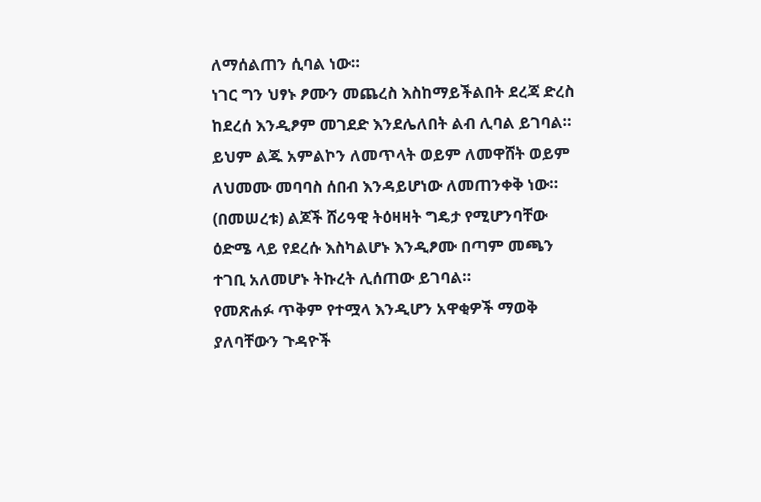ለማሰልጠን ሲባል ነው።
ነገር ግን ህፃኑ ፆሙን መጨረስ እስከማይችልበት ደረጃ ድረስ ከደረሰ እንዲፆም መገደድ እንደሌለበት ልብ ሊባል ይገባል። ይህም ልጁ አምልኮን ለመጥላት ወይም ለመዋሸት ወይም ለህመሙ መባባስ ሰበብ እንዳይሆነው ለመጠንቀቅ ነው። (በመሠረቱ) ልጆች ሸሪዓዊ ትዕዛዛት ግዴታ የሚሆንባቸው ዕድሜ ላይ የደረሱ እስካልሆኑ እንዲፆሙ በጣም መጫን ተገቢ አለመሆኑ ትኩረት ሊሰጠው ይገባል።
የመጽሐፉ ጥቅም የተሟላ እንዲሆን አዋቂዎች ማወቅ ያለባቸውን ጉዳዮች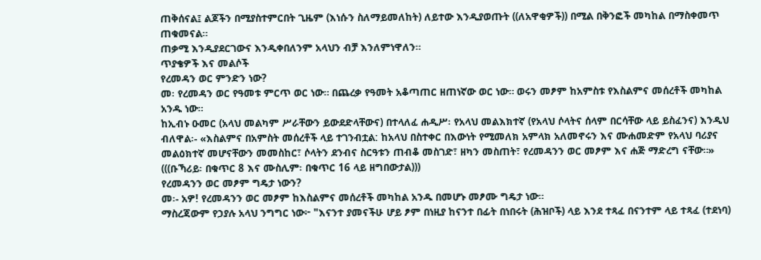ጠቅሰናል፤ ልጆችን በሚያስተምርበት ጊዜም (እነሱን ስለማይመለከት) ለይተው እንዲያወጡት ((ለአዋቂዎች)) በሚል በቅንፎች መካከል በማስቀመጥ ጠቁመናል።
ጠቃሚ እንዲያደርገውና እንዲቀበለንም አላህን ብቻ እንለምነዋለን።
ጥያቄዎች እና መልሶች
የረመዳን ወር ምንድን ነው?
መ፡ የረመዳን ወር የዓመቱ ምርጥ ወር ነው። በጨረቃ የዓመት አቆጣጠር ዘጠነኛው ወር ነው። ወሩን መፆም ከአምስቱ የእስልምና መሰረቶች መካከል አንዱ ነው።
ከኢብኑ ዑመር (አላህ መልካም ሥራቸውን ይውደድላቸውና) በተላለፈ ሐዲሥ፡ የአላህ መልእክተኛ (የአላህ ሶላትና ሰላም በርሳቸው ላይ ይስፈንና) እንዲህ ብለዋል፡- «እስልምና በአምስት መሰረቶች ላይ ተገንብቷል: ከአላህ በስተቀር በእውነት የሚመለክ አምላክ አለመኖሩን እና ሙሐመድም የአላህ ባሪያና መልዕክተኛ መሆናቸውን መመስከር፣ ሶላትን ደንብና ስርዓቱን ጠብቆ መስገድ፣ ዘካን መስጠት፣ የረመዳንን ወር መፆም እና ሐጅ ማድረግ ናቸው።» (((ቡኻሪይ፡ በቁጥር 8 እና ሙስሊም፡ በቁጥር 16 ላይ ዘግበውታል)))
የረመዳንን ወር መፆም ግዴታ ነውን?
መ፡- አዎ! የረመዳንን ወር መፆም ከእስልምና መሰረቶች መካከል አንዱ በመሆኑ መፆሙ ግዴታ ነው።
ማስረጃውም የኃያሉ አላህ ንግግር ነው፦ "እናንተ ያመናችሁ ሆይ ፆም በነዚያ ከናንተ በፊት በነበሩት (ሕዝቦች) ላይ እንደ ተጻፈ በናንተም ላይ ተጻፈ (ተደነባ)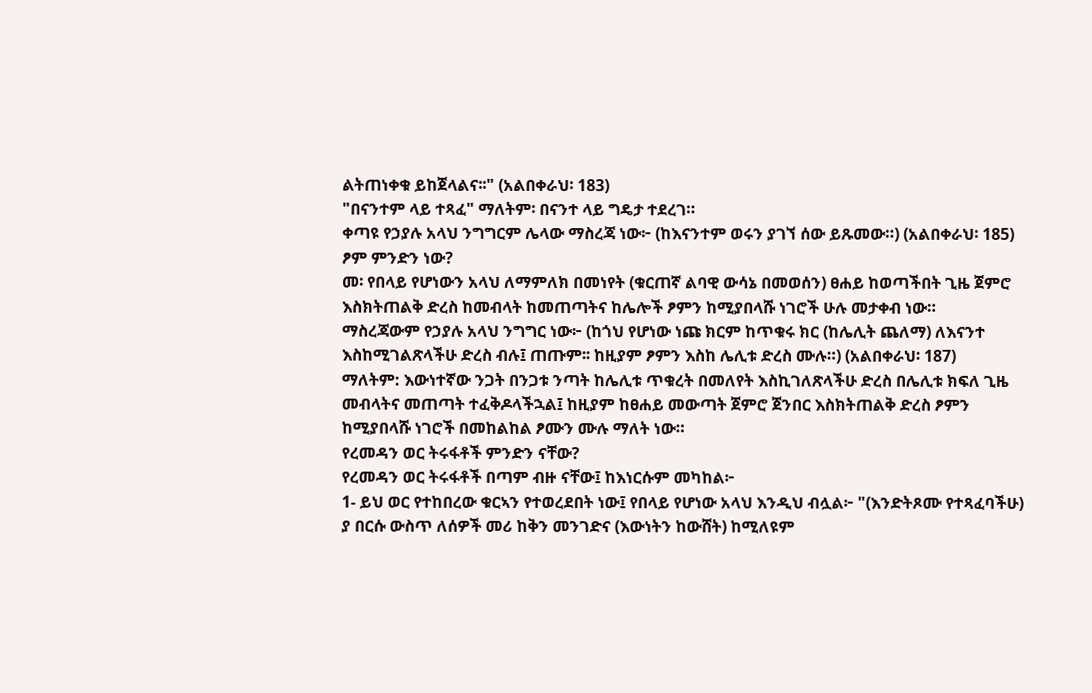ልትጠነቀቁ ይከጀላልና፡፡" (አልበቀራህ፡ 183)
"በናንተም ላይ ተጻፈ" ማለትም፡ በናንተ ላይ ግዴታ ተደረገ።
ቀጣዩ የኃያሉ አላህ ንግግርም ሌላው ማስረጃ ነው፦ (ከእናንተም ወሩን ያገኘ ሰው ይጹመው።) (አልበቀራህ፡ 185)
ፆም ምንድን ነው?
መ፡ የበላይ የሆነውን አላህ ለማምለክ በመነየት (ቁርጠኛ ልባዊ ውሳኔ በመወሰን) ፀሐይ ከወጣችበት ጊዜ ጀምሮ እስክትጠልቅ ድረስ ከመብላት ከመጠጣትና ከሌሎች ፆምን ከሚያበላሹ ነገሮች ሁሉ መታቀብ ነው።
ማስረጃውም የኃያሉ አላህ ንግግር ነው፦ (ከጎህ የሆነው ነጩ ክርም ከጥቁሩ ክር (ከሌሊት ጨለማ) ለእናንተ እስከሚገልጽላችሁ ድረስ ብሉ፤ ጠጡም፡፡ ከዚያም ፆምን እስከ ሌሊቱ ድረስ ሙሉ።) (አልበቀራህ፡ 187)
ማለትም: እውነተኛው ንጋት በንጋቱ ንጣት ከሌሊቱ ጥቁረት በመለየት እስኪገለጽላችሁ ድረስ በሌሊቱ ክፍለ ጊዜ መብላትና መጠጣት ተፈቅዶላችኋል፤ ከዚያም ከፀሐይ መውጣት ጀምሮ ጀንበር እስክትጠልቅ ድረስ ፆምን ከሚያበላሹ ነገሮች በመከልከል ፆሙን ሙሉ ማለት ነው።
የረመዳን ወር ትሩፋቶች ምንድን ናቸው?
የረመዳን ወር ትሩፋቶች በጣም ብዙ ናቸው፤ ከእነርሱም መካከል፦
1- ይህ ወር የተከበረው ቁርኣን የተወረደበት ነው፤ የበላይ የሆነው አላህ እንዲህ ብሏል፦ "(እንድትጾሙ የተጻፈባችሁ) ያ በርሱ ውስጥ ለሰዎች መሪ ከቅን መንገድና (እውነትን ከውሸት) ከሚለዩም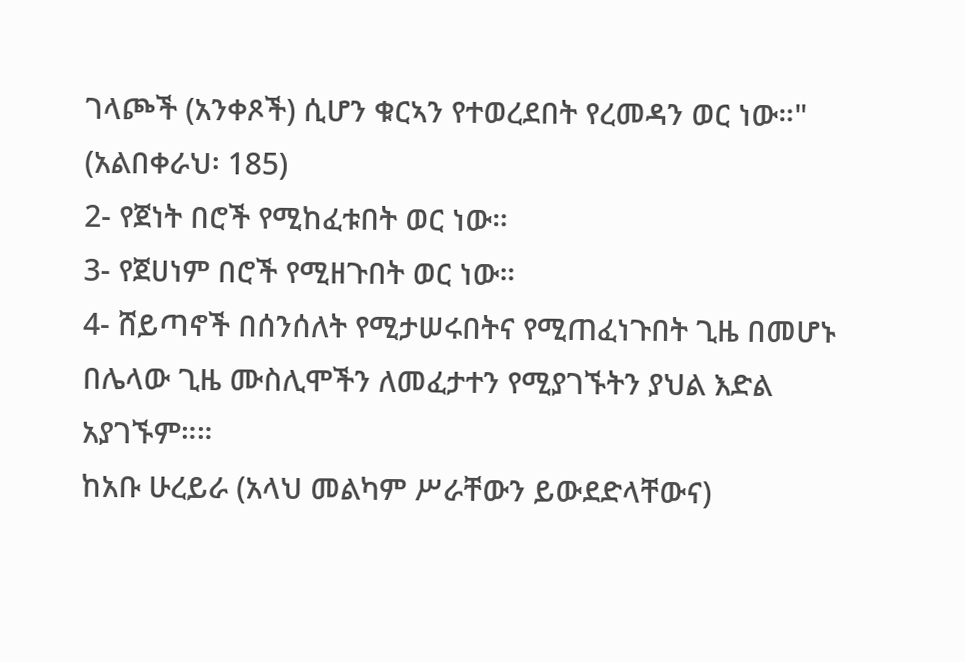ገላጮች (አንቀጾች) ሲሆን ቁርኣን የተወረደበት የረመዳን ወር ነው።" (አልበቀራህ፡ 185)
2- የጀነት በሮች የሚከፈቱበት ወር ነው።
3- የጀሀነም በሮች የሚዘጉበት ወር ነው።
4- ሸይጣኖች በሰንሰለት የሚታሠሩበትና የሚጠፈነጉበት ጊዜ በመሆኑ በሌላው ጊዜ ሙስሊሞችን ለመፈታተን የሚያገኙትን ያህል እድል አያገኙም።።
ከአቡ ሁረይራ (አላህ መልካም ሥራቸውን ይውደድላቸውና)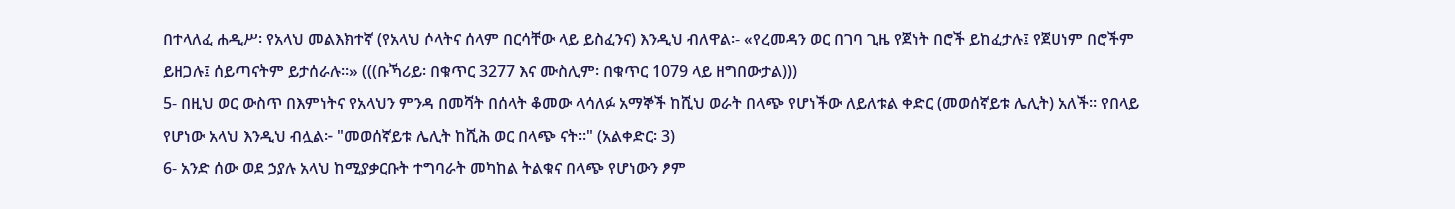በተላለፈ ሐዲሥ፡ የአላህ መልእክተኛ (የአላህ ሶላትና ሰላም በርሳቸው ላይ ይስፈንና) እንዲህ ብለዋል፡- «የረመዳን ወር በገባ ጊዜ የጀነት በሮች ይከፈታሉ፤ የጀሀነም በሮችም ይዘጋሉ፤ ሰይጣናትም ይታሰራሉ።» (((ቡኻሪይ፡ በቁጥር 3277 እና ሙስሊም፡ በቁጥር 1079 ላይ ዘግበውታል)))
5- በዚህ ወር ውስጥ በእምነትና የአላህን ምንዳ በመሻት በሰላት ቆመው ላሳለፉ አማኞች ከሺህ ወራት በላጭ የሆነችው ለይለቱል ቀድር (መወሰኛይቱ ሌሊት) አለች። የበላይ የሆነው አላህ እንዲህ ብሏል፦ "መወሰኛይቱ ሌሊት ከሺሕ ወር በላጭ ናት።" (አልቀድር፡ 3)
6- አንድ ሰው ወደ ኃያሉ አላህ ከሚያቃርቡት ተግባራት መካከል ትልቁና በላጭ የሆነውን ፆም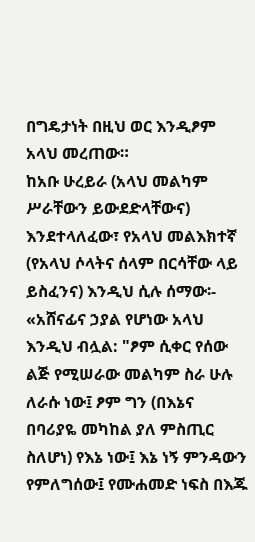በግዴታነት በዚህ ወር እንዲፆም አላህ መረጠው።
ከአቡ ሁረይራ (አላህ መልካም ሥራቸውን ይውደድላቸውና) እንደተላለፈው፣ የአላህ መልእክተኛ (የአላህ ሶላትና ሰላም በርሳቸው ላይ ይስፈንና) እንዲህ ሲሉ ሰማው፡- «አሸናፊና ኃያል የሆነው አላህ እንዲህ ብሏል: "ፆም ሲቀር የሰው ልጅ የሚሠራው መልካም ስራ ሁሉ ለራሱ ነው፤ ፆም ግን (በእኔና በባሪያዬ መካከል ያለ ምስጢር ስለሆነ) የእኔ ነው፤ እኔ ነኝ ምንዳውን የምለግሰው፤ የሙሐመድ ነፍስ በእጁ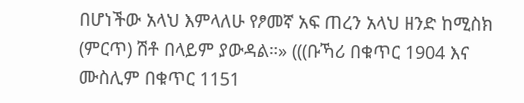በሆነችው አላህ እምላለሁ የፆመኛ አፍ ጠረን አላህ ዘንድ ከሚስክ (ምርጥ) ሽቶ በላይም ያውዳል።» (((ቡኻሪ በቁጥር 1904 እና ሙስሊም በቁጥር 1151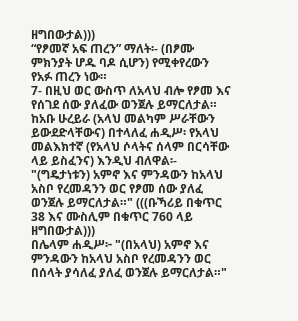ዘግበውታል)))
“የፆመኛ አፍ ጠረን” ማለት፡- (በፆሙ ምክንያት ሆዱ ባዶ ሲሆን) የሚቀየረውን የአፉ ጠረን ነው።
7- በዚህ ወር ውስጥ ለአላህ ብሎ የፆመ እና የሰገደ ሰው ያለፈው ወንጀሉ ይማርለታል።
ከአቡ ሁረይራ (አላህ መልካም ሥራቸውን ይውደድላቸውና) በተላለፈ ሐዲሥ፡ የአላህ መልእክተኛ (የአላህ ሶላትና ሰላም በርሳቸው ላይ ይስፈንና) እንዲህ ብለዋል፡- "(ግዴታነቱን) አምኖ እና ምንዳውን ከአላህ አስቦ የረመዳንን ወር የፆመ ሰው ያለፈ ወንጀሉ ይማርለታል።" (((ቡኻሪይ በቁጥር 38 እና ሙስሊም በቁጥር 760 ላይ ዘግበውታል)))
በሌላም ሐዲሥ፦ "(በአላህ) አምኖ እና ምንዳውን ከአላህ አስቦ የረመዳንን ወር በሰላት ያሳለፈ ያለፈ ወንጀሉ ይማርለታል።"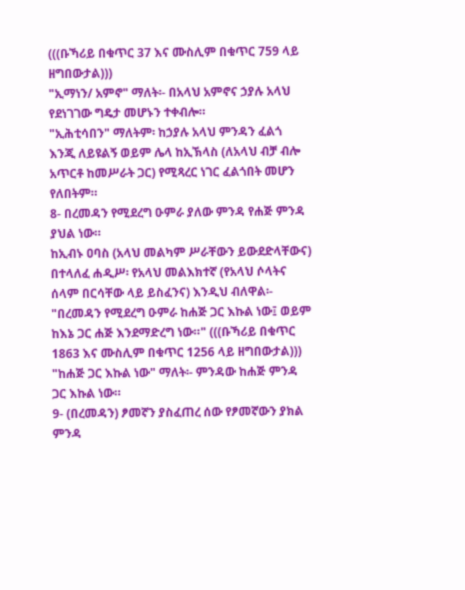(((ቡኻሪይ በቁጥር 37 እና ሙስሊም በቁጥር 759 ላይ ዘግበውታል)))
"ኢማነን/ አምኖ" ማለት፡- በአላህ አምኖና ኃያሉ አላህ የደነገገው ግዴታ መሆኑን ተቀብሎ።
"ኢሕቲሳበን" ማለትም፡ ከኃያሉ አላህ ምንዳን ፈልጎ እንጂ ለይዩልኝ ወይም ሌላ ከኢኽላስ (ለአላህ ብቻ ብሎ አጥርቶ ከመሥራት ጋር) የሚጻረር ነገር ፈልጎበት መሆን የለበትም።
8- በረመዳን የሚደረግ ዑምራ ያለው ምንዳ የሐጅ ምንዳ ያህል ነው።
ከኢብኑ ዐባስ (አላህ መልካም ሥራቸውን ይውደድላቸውና) በተላለፈ ሐዲሥ፡ የአላህ መልእክተኛ (የአላህ ሶላትና ሰላም በርሳቸው ላይ ይስፈንና) እንዲህ ብለዋል፡- "በረመዳን የሚደረግ ዑምራ ከሐጅ ጋር እኩል ነው፤ ወይም ከእኔ ጋር ሐጅ እንደማድረግ ነው።" (((ቡኻሪይ በቁጥር 1863 እና ሙስሊም በቁጥር 1256 ላይ ዘግበውታል)))
"ከሐጅ ጋር እኩል ነው" ማለት፡- ምንዳው ከሐጅ ምንዳ ጋር እኩል ነው።
9- (በረመዳን) ፆመኛን ያስፈጠረ ሰው የፆመኛውን ያክል ምንዳ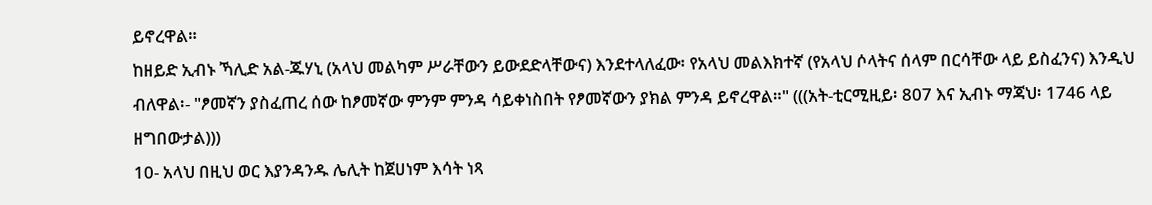ይኖረዋል።
ከዘይድ ኢብኑ ኻሊድ አል-ጁሃኒ (አላህ መልካም ሥራቸውን ይውደድላቸውና) እንደተላለፈው፡ የአላህ መልእክተኛ (የአላህ ሶላትና ሰላም በርሳቸው ላይ ይስፈንና) እንዲህ ብለዋል፡- "ፆመኛን ያስፈጠረ ሰው ከፆመኛው ምንም ምንዳ ሳይቀነስበት የፆመኛውን ያክል ምንዳ ይኖረዋል።" (((አት-ቲርሚዚይ፡ 807 እና ኢብኑ ማጃህ፡ 1746 ላይ ዘግበውታል)))
10- አላህ በዚህ ወር እያንዳንዱ ሌሊት ከጀሀነም እሳት ነጻ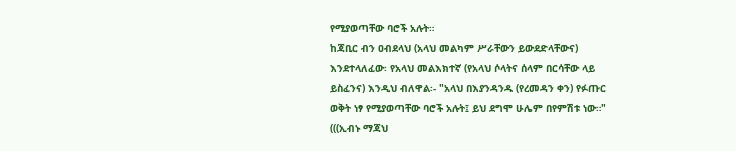የሚያወጣቸው ባሮች አሉት።
ከጃቢር ብን ዐብደላህ (አላህ መልካም ሥራቸውን ይውደድላቸውና) እንደተላለፈው፡ የአላህ መልእክተኛ (የአላህ ሶላትና ሰላም በርሳቸው ላይ ይስፈንና) እንዲህ ብለዋል፡- "አላህ በእያንዳንዱ (የረመዳን ቀን) የፉጡር ወቅት ነፃ የሚያወጣቸው ባሮች አሉት፤ ይህ ደግሞ ሁሌም በየምሽቱ ነው።" (((ኢብኑ ማጃህ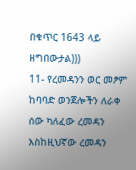በቁጥር 1643 ላይ ዘግበውታል)))
11- የረመዳንን ወር መፆም ከባባድ ወንጀሎችን ለራቀ ሰው ካለፈው ረመዳን እስከዚህኛው ረመዳን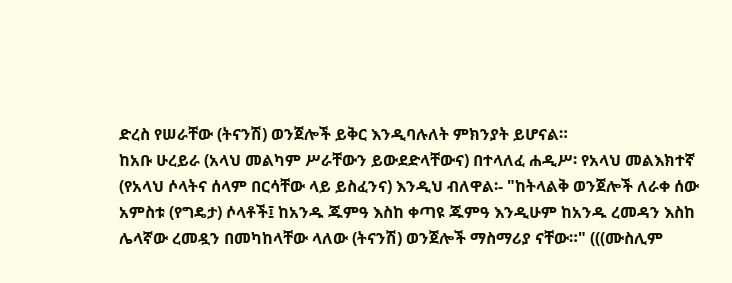ድረስ የሠራቸው (ትናንሽ) ወንጀሎች ይቅር እንዲባሉለት ምክንያት ይሆናል።
ከአቡ ሁረይራ (አላህ መልካም ሥራቸውን ይውደድላቸውና) በተላለፈ ሐዲሥ፡ የአላህ መልእክተኛ (የአላህ ሶላትና ሰላም በርሳቸው ላይ ይስፈንና) እንዲህ ብለዋል፡- "ከትላልቅ ወንጀሎች ለራቀ ሰው አምስቱ (የግዴታ) ሶላቶች፤ ከአንዱ ጁምዓ እስከ ቀጣዩ ጁምዓ እንዲሁም ከአንዱ ረመዳን እስከ ሌላኛው ረመዷን በመካከላቸው ላለው (ትናንሽ) ወንጀሎች ማስማሪያ ናቸው።" (((ሙስሊም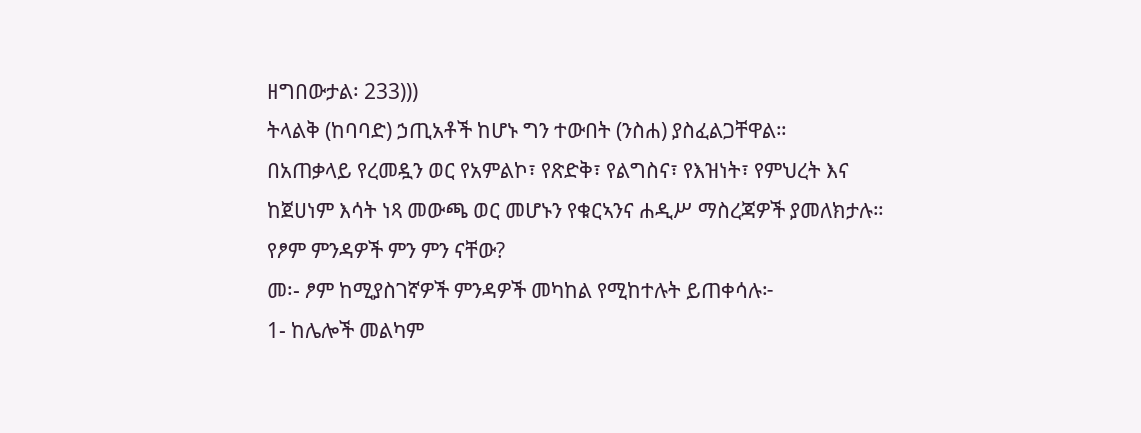ዘግበውታል፡ 233)))
ትላልቅ (ከባባድ) ኃጢአቶች ከሆኑ ግን ተውበት (ንስሐ) ያስፈልጋቸዋል።
በአጠቃላይ የረመዷን ወር የአምልኮ፣ የጽድቅ፣ የልግስና፣ የእዝነት፣ የምህረት እና ከጀሀነም እሳት ነጻ መውጫ ወር መሆኑን የቁርኣንና ሐዲሥ ማስረጃዎች ያመለክታሉ።
የፆም ምንዳዎች ምን ምን ናቸው?
መ፡- ፆም ከሚያስገኛዎች ምንዳዎች መካከል የሚከተሉት ይጠቀሳሉ፦
1- ከሌሎች መልካም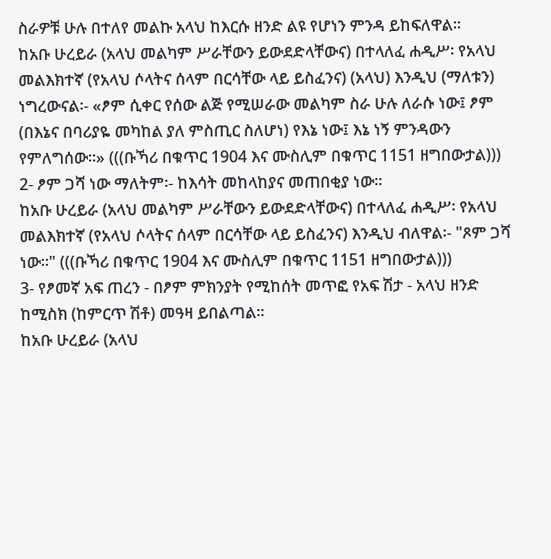ስራዎቹ ሁሉ በተለየ መልኩ አላህ ከእርሱ ዘንድ ልዩ የሆነን ምንዳ ይከፍለዋል።
ከአቡ ሁረይራ (አላህ መልካም ሥራቸውን ይውደድላቸውና) በተላለፈ ሐዲሥ፡ የአላህ መልእክተኛ (የአላህ ሶላትና ሰላም በርሳቸው ላይ ይስፈንና) (አላህ) እንዲህ (ማለቱን) ነግረውናል፡- «ፆም ሲቀር የሰው ልጅ የሚሠራው መልካም ስራ ሁሉ ለራሱ ነው፤ ፆም (በእኔና በባሪያዬ መካከል ያለ ምስጢር ስለሆነ) የእኔ ነው፤ እኔ ነኝ ምንዳውን የምለግሰው።» (((ቡኻሪ በቁጥር 1904 እና ሙስሊም በቁጥር 1151 ዘግበውታል)))
2- ፆም ጋሻ ነው ማለትም፡- ከእሳት መከላከያና መጠበቂያ ነው።
ከአቡ ሁረይራ (አላህ መልካም ሥራቸውን ይውደድላቸውና) በተላለፈ ሐዲሥ፡ የአላህ መልእክተኛ (የአላህ ሶላትና ሰላም በርሳቸው ላይ ይስፈንና) እንዲህ ብለዋል፡- "ጾም ጋሻ ነው።" (((ቡኻሪ በቁጥር 1904 እና ሙስሊም በቁጥር 1151 ዘግበውታል)))
3- የፆመኛ አፍ ጠረን - በፆም ምክንያት የሚከሰት መጥፎ የአፍ ሽታ - አላህ ዘንድ ከሚስክ (ከምርጥ ሽቶ) መዓዛ ይበልጣል።
ከአቡ ሁረይራ (አላህ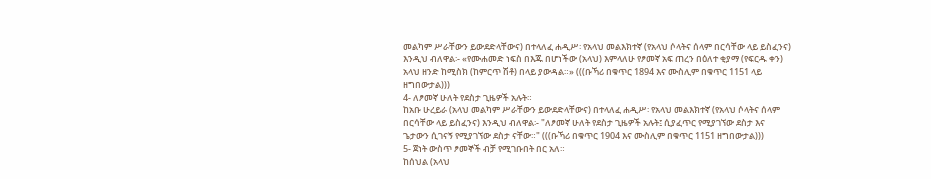መልካም ሥራቸውን ይውደድላቸውና) በተላለፈ ሐዲሥ፡ የአላህ መልእክተኛ (የአላህ ሶላትና ሰላም በርሳቸው ላይ ይስፈንና) እንዲህ ብለዋል፡- «የሙሐመድ ነፍስ በእጁ በሆነችው (አላህ) እምላለሁ የፆመኛ አፍ ጠረን በዕለተ ቂያማ (የፍርዱ ቀን) አላህ ዘንድ ከሚስክ (ከምርጥ ሽቶ) በላይ ያውዳል።» (((ቡኻሪ በቁጥር 1894 እና ሙስሊም በቁጥር 1151 ላይ ዘግበውታል)))
4- ለፆመኛ ሁለት የደስታ ጊዜዎች አሉት።
ከአቡ ሁረይራ (አላህ መልካም ሥራቸውን ይውደድላቸውና) በተላለፈ ሐዲሥ፡ የአላህ መልእክተኛ (የአላህ ሶላትና ሰላም በርሳቸው ላይ ይስፈንና) እንዲህ ብለዋል፡- "ለፆመኛ ሁለት የደስታ ጊዜዎች አሉት፤ ሲያፈጥር የሚያገኘው ደስታ እና ጌታውን ሲገናኝ የሚያገኘው ደስታ ናቸው።" (((ቡኻሪ በቁጥር 1904 እና ሙስሊም በቁጥር 1151 ዘግበውታል)))
5- ጀነት ውስጥ ፆመኞች ብቻ የሚገቡበት በር አለ።
ከሰህል (አላህ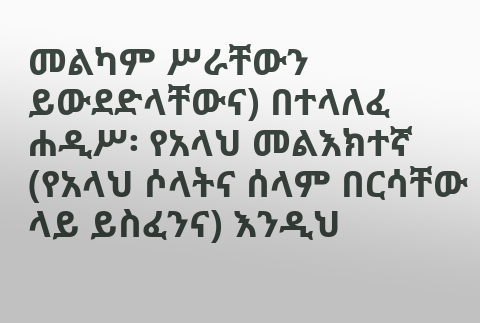መልካም ሥራቸውን ይውደድላቸውና) በተላለፈ ሐዲሥ፡ የአላህ መልእክተኛ (የአላህ ሶላትና ሰላም በርሳቸው ላይ ይስፈንና) እንዲህ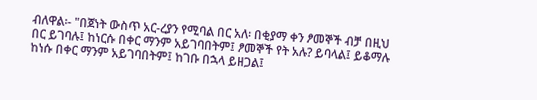ብለዋል፡- "በጀነት ውስጥ አር-ረያን የሚባል በር አለ፡ በቂያማ ቀን ፆመኞች ብቻ በዚህ በር ይገባሉ፤ ከነርሱ በቀር ማንም አይገባበትም፤ ፆመኞች የት አሉ? ይባላል፤ ይቆማሉ ከነሱ በቀር ማንም አይገባበትም፤ ከገቡ በኋላ ይዘጋል፤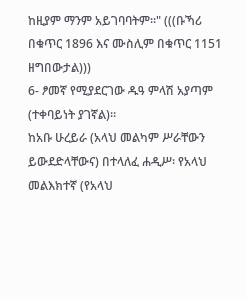ከዚያም ማንም አይገባባትም።" (((ቡኻሪ በቁጥር 1896 እና ሙስሊም በቁጥር 1151 ዘግበውታል)))
6- ፆመኛ የሚያደርገው ዱዓ ምላሽ አያጣም (ተቀባይነት ያገኛል)።
ከአቡ ሁረይራ (አላህ መልካም ሥራቸውን ይውደድላቸውና) በተላለፈ ሐዲሥ፡ የአላህ መልእክተኛ (የአላህ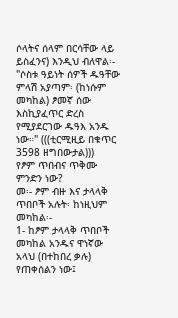ሶላትና ሰላም በርሳቸው ላይ ይስፈንና) እንዲህ ብለዋል፡- "ሶስቱ ዓይነት ሰዎች ዱዓቸው ምላሽ አያጣም፡ (ከነሱም መካከል) ፆመኛ ሰው እስኪያፈጥር ድረስ የሚያደርገው ዱዓእ አንዱ ነው።" (((ቲርሚዚይ በቁጥር 3598 ዘግበውታል)))
የፆም ጥበብና ጥቅሙ ምንድን ነው?
መ፡- ፆም ብዙ እና ታላላቅ ጥበቦች አሉት፡ ከነዚህም መካከል፡-
1- ከፆም ታላላቅ ጥበቦች መካከል አንዱና ዋነኛው አላህ (በተከበረ ቃሉ) የጠቀሰልን ነው፤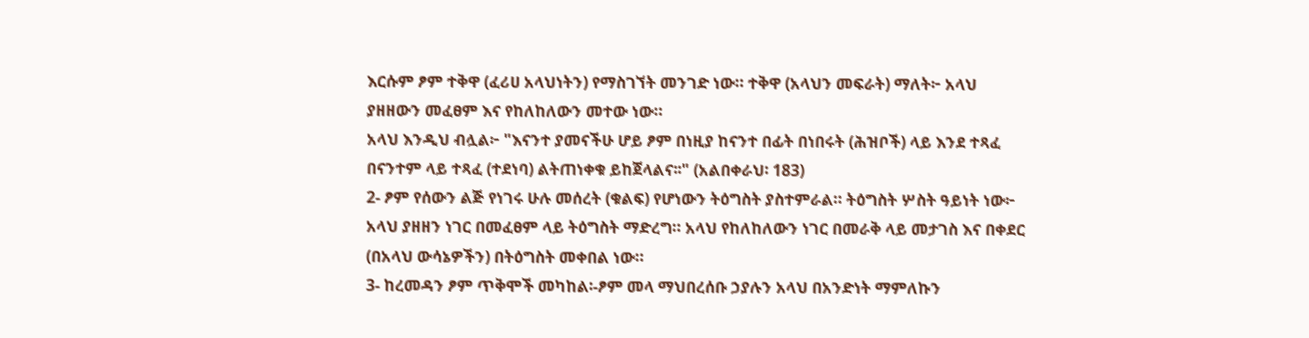እርሱም ፆም ተቅዋ (ፈሪሀ አላህነትን) የማስገኘት መንገድ ነው። ተቅዋ (አላህን መፍራት) ማለት፦ አላህ ያዘዘውን መፈፀም እና የከለከለውን መተው ነው።
አላህ እንዲህ ብሏል፦ "እናንተ ያመናችሁ ሆይ ፆም በነዚያ ከናንተ በፊት በነበሩት (ሕዝቦች) ላይ እንደ ተጻፈ በናንተም ላይ ተጻፈ (ተደነባ) ልትጠነቀቁ ይከጀላልና፡፡" (አልበቀራህ፡ 183)
2- ፆም የሰውን ልጅ የነገሩ ሁሉ መሰረት (ቁልፍ) የሆነውን ትዕግስት ያስተምራል። ትዕግስት ሦስት ዓይነት ነው፦ አላህ ያዘዘን ነገር በመፈፀም ላይ ትዕግስት ማድረግ። አላህ የከለከለውን ነገር በመራቅ ላይ መታገስ እና በቀደር (በአላህ ውሳኔዎችን) በትዕግስት መቀበል ነው።
3- ከረመዳን ፆም ጥቅሞች መካከል፡-ፆም መላ ማህበረሰቡ ኃያሉን አላህ በአንድነት ማምለኩን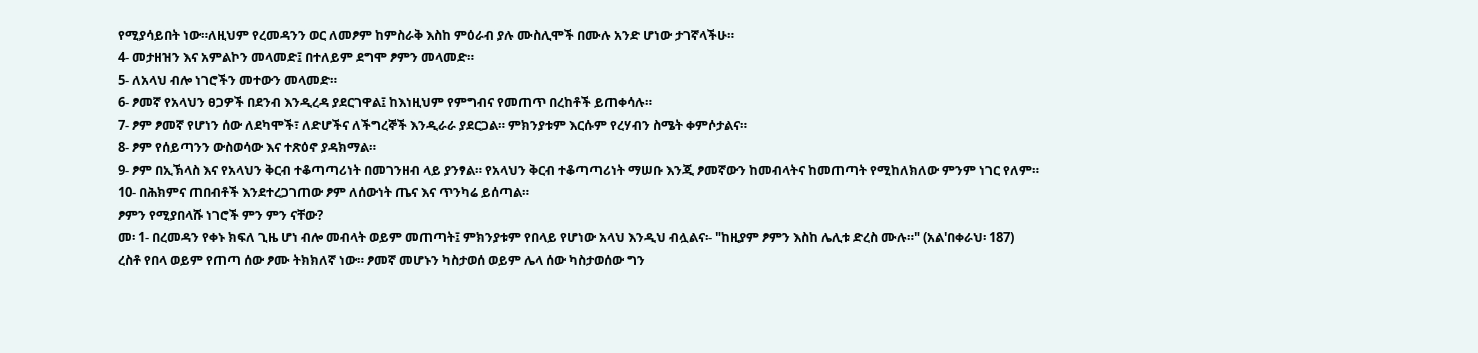የሚያሳይበት ነው።ለዚህም የረመዳንን ወር ለመፆም ከምስራቅ እስከ ምዕራብ ያሉ ሙስሊሞች በሙሉ አንድ ሆነው ታገኛላችሁ።
4- መታዘዝን እና አምልኮን መላመድ፤ በተለይም ደግሞ ፆምን መላመድ።
5- ለአላህ ብሎ ነገሮችን መተውን መላመድ።
6- ፆመኛ የአላህን ፀጋዎች በደንብ እንዲረዳ ያደርገዋል፤ ከእነዚህም የምግብና የመጠጥ በረከቶች ይጠቀሳሉ።
7- ፆም ፆመኛ የሆነን ሰው ለደካሞች፣ ለድሆችና ለችግረኞች እንዲራራ ያደርጋል። ምክንያቱም እርሱም የረሃብን ስሜት ቀምሶታልና።
8- ፆም የሰይጣንን ውስወሳው እና ተጽዕኖ ያዳክማል።
9- ፆም በኢኽላስ እና የአላህን ቅርብ ተቆጣጣሪነት በመገንዘብ ላይ ያንፃል። የአላህን ቅርብ ተቆጣጣሪነት ማሠቡ እንጂ ፆመኛውን ከመብላትና ከመጠጣት የሚከለክለው ምንም ነገር የለም።
10- በሕክምና ጠበብቶች እንደተረጋገጠው ፆም ለሰውነት ጤና እና ጥንካሬ ይሰጣል።
ፆምን የሚያበላሹ ነገሮች ምን ምን ናቸው?
መ፡ 1- በረመዳን የቀኑ ክፍለ ጊዜ ሆነ ብሎ መብላት ወይም መጠጣት፤ ምክንያቱም የበላይ የሆነው አላህ እንዲህ ብሏልና፡- "ከዚያም ፆምን እስከ ሌሊቱ ድረስ ሙሉ።" (አል'በቀራህ፡ 187)
ረስቶ የበላ ወይም የጠጣ ሰው ፆሙ ትክክለኛ ነው። ፆመኛ መሆኑን ካስታወሰ ወይም ሌላ ሰው ካስታወሰው ግን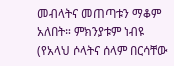መብላትና መጠጣቱን ማቆም አለበት። ምክንያቱም ነብዩ (የአላህ ሶላትና ሰላም በርሳቸው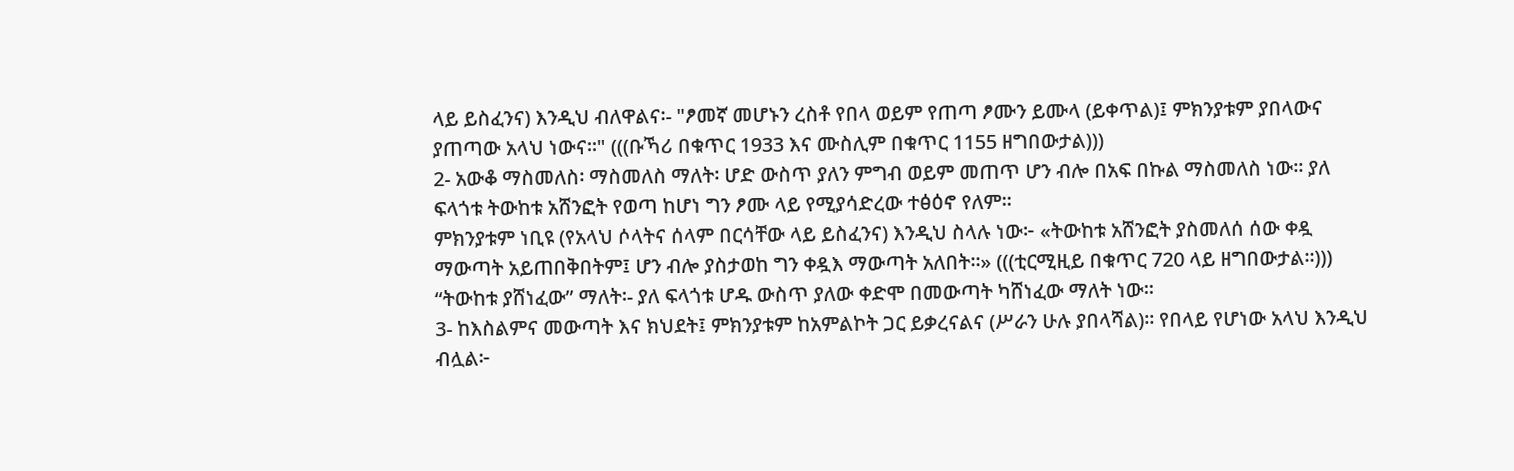ላይ ይስፈንና) እንዲህ ብለዋልና፡- "ፆመኛ መሆኑን ረስቶ የበላ ወይም የጠጣ ፆሙን ይሙላ (ይቀጥል)፤ ምክንያቱም ያበላውና ያጠጣው አላህ ነውና።" (((ቡኻሪ በቁጥር 1933 እና ሙስሊም በቁጥር 1155 ዘግበውታል)))
2- አውቆ ማስመለስ፡ ማስመለስ ማለት፡ ሆድ ውስጥ ያለን ምግብ ወይም መጠጥ ሆን ብሎ በአፍ በኩል ማስመለስ ነው። ያለ ፍላጎቱ ትውከቱ አሸንፎት የወጣ ከሆነ ግን ፆሙ ላይ የሚያሳድረው ተፅዕኖ የለም።
ምክንያቱም ነቢዩ (የአላህ ሶላትና ሰላም በርሳቸው ላይ ይስፈንና) እንዲህ ስላሉ ነው፦ «ትውከቱ አሸንፎት ያስመለሰ ሰው ቀዷ ማውጣት አይጠበቅበትም፤ ሆን ብሎ ያስታወከ ግን ቀዷእ ማውጣት አለበት።» (((ቲርሚዚይ በቁጥር 720 ላይ ዘግበውታል።)))
“ትውከቱ ያሸነፈው” ማለት፡- ያለ ፍላጎቱ ሆዱ ውስጥ ያለው ቀድሞ በመውጣት ካሸነፈው ማለት ነው።
3- ከእስልምና መውጣት እና ክህደት፤ ምክንያቱም ከአምልኮት ጋር ይቃረናልና (ሥራን ሁሉ ያበላሻል)። የበላይ የሆነው አላህ እንዲህ ብሏል፦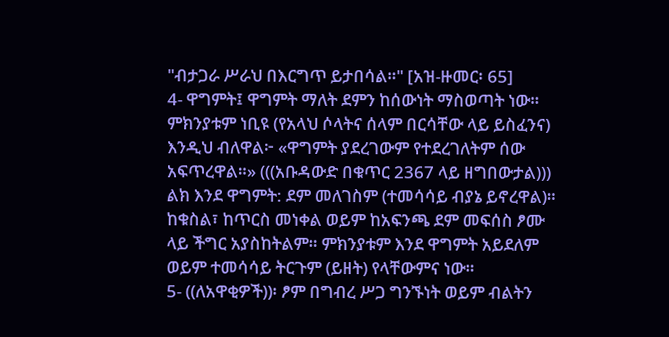"ብታጋራ ሥራህ በእርግጥ ይታበሳል።" [አዝ-ዙመር፡ 65]
4‐ ዋግምት፤ ዋግምት ማለት ደምን ከሰውነት ማስወጣት ነው።
ምክንያቱም ነቢዩ (የአላህ ሶላትና ሰላም በርሳቸው ላይ ይስፈንና) እንዲህ ብለዋል፦ «ዋግምት ያደረገውም የተደረገለትም ሰው አፍጥረዋል።» (((አቡዳውድ በቁጥር 2367 ላይ ዘግበውታል)))
ልክ እንደ ዋግምት: ደም መለገስም (ተመሳሳይ ብያኔ ይኖረዋል)።
ከቁስል፣ ከጥርስ መነቀል ወይም ከአፍንጫ ደም መፍሰስ ፆሙ ላይ ችግር አያስከትልም። ምክንያቱም እንደ ዋግምት አይደለም ወይም ተመሳሳይ ትርጉም (ይዘት) የላቸውምና ነው።
5- ((ለአዋቂዎች))፡ ፆም በግብረ ሥጋ ግንኙነት ወይም ብልትን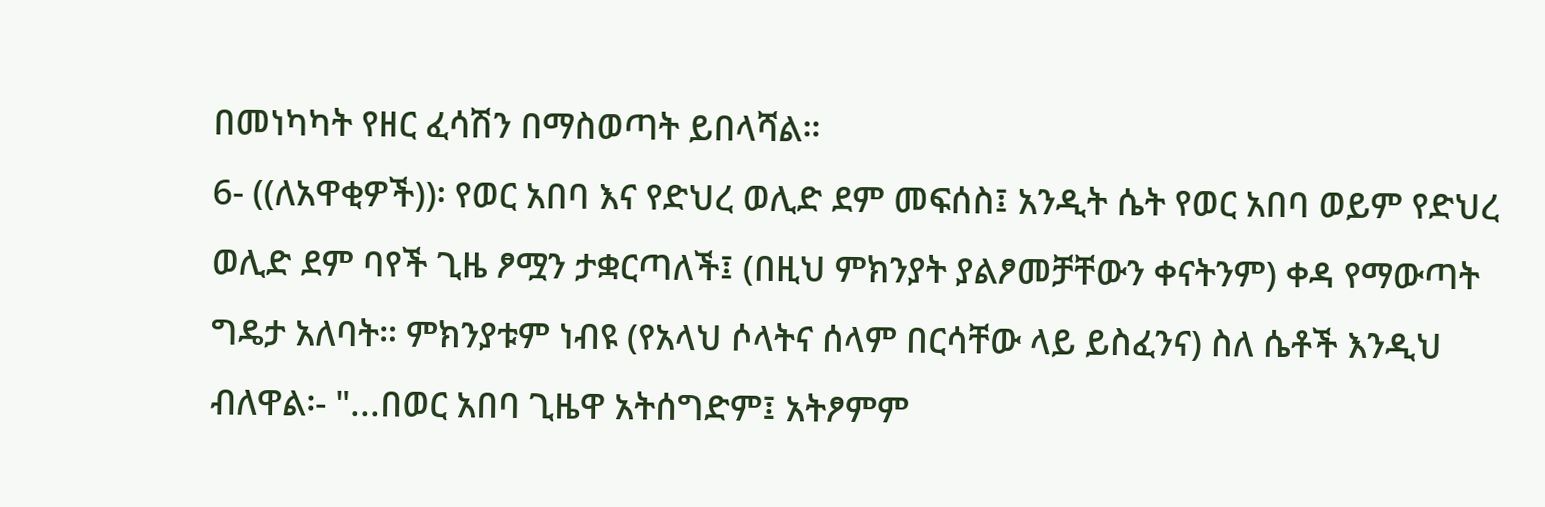በመነካካት የዘር ፈሳሽን በማስወጣት ይበላሻል።
6- ((ለአዋቂዎች))፡ የወር አበባ እና የድህረ ወሊድ ደም መፍሰስ፤ አንዲት ሴት የወር አበባ ወይም የድህረ ወሊድ ደም ባየች ጊዜ ፆሟን ታቋርጣለች፤ (በዚህ ምክንያት ያልፆመቻቸውን ቀናትንም) ቀዳ የማውጣት ግዴታ አለባት። ምክንያቱም ነብዩ (የአላህ ሶላትና ሰላም በርሳቸው ላይ ይስፈንና) ስለ ሴቶች እንዲህ ብለዋል፡- "...በወር አበባ ጊዜዋ አትሰግድም፤ አትፆምም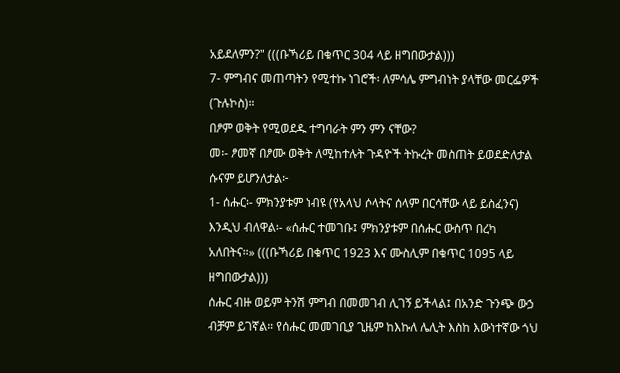አይደለምን?" (((ቡኻሪይ በቁጥር 304 ላይ ዘግበውታል)))
7- ምግብና መጠጣትን የሚተኩ ነገሮች፡ ለምሳሌ ምግብነት ያላቸው መርፌዎች (ጉሉኮስ)።
በፆም ወቅት የሚወደዱ ተግባራት ምን ምን ናቸው?
መ፡- ፆመኛ በፆሙ ወቅት ለሚከተሉት ጉዳዮች ትኩረት መስጠት ይወደድለታል ሱናም ይሆንለታል፦
1- ሰሑር፡- ምክንያቱም ነብዩ (የአላህ ሶላትና ሰላም በርሳቸው ላይ ይስፈንና) እንዲህ ብለዋል፡- «ሰሑር ተመገቡ፤ ምክንያቱም በሰሑር ውስጥ በረካ አለበትና።» (((ቡኻሪይ በቁጥር 1923 እና ሙስሊም በቁጥር 1095 ላይ ዘግበውታል)))
ሰሑር ብዙ ወይም ትንሽ ምግብ በመመገብ ሊገኝ ይችላል፤ በአንድ ጉንጭ ውኃ ብቻም ይገኛል። የሰሑር መመገቢያ ጊዜም ከእኩለ ሌሊት እስከ እውነተኛው ጎህ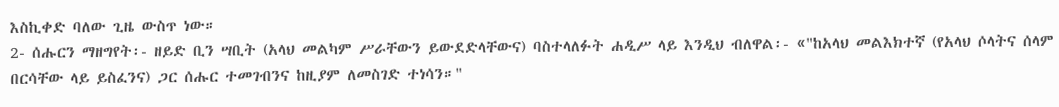እስኪቀድ ባለው ጊዜ ውስጥ ነው።
2- ሰሑርን ማዘግየት፡- ዘይድ ቢን ሣቢት (አላህ መልካም ሥራቸውን ይውደድላቸውና) ባስተላለፉት ሐዲሥ ላይ እንዲህ ብለዋል፡- «"ከአላህ መልእክተኛ (የአላህ ሶላትና ሰላም በርሳቸው ላይ ይስፈንና) ጋር ሰሑር ተመገብንና ከዚያም ለመስገድ ተነሳን።"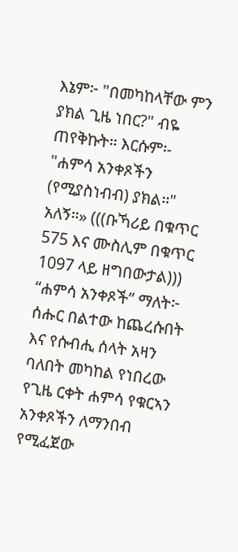እኔም፦ "በመካከላቸው ምን ያክል ጊዜ ነበር?" ብዬ ጠየቅኩት። እርሱም፡- "ሐምሳ አንቀጾችን (የሚያስነብብ) ያክል።" አለኝ።» (((ቡኻሪይ በቁጥር 575 እና ሙስሊም በቁጥር 1097 ላይ ዘግበውታል)))
“ሐምሳ አንቀጾች” ማለት፦ ሰሑር በልተው ከጨረሱበት እና የሱብሒ ሰላት አዛን ባለበት መካከል የነበረው የጊዜ ርቀት ሐምሳ የቁርኣን አንቀጾችን ለማንበብ የሚፈጀው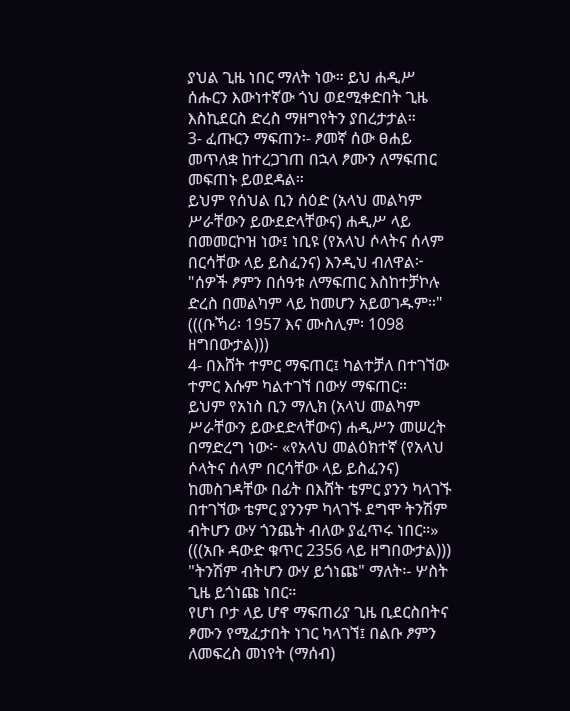ያህል ጊዜ ነበር ማለት ነው። ይህ ሐዲሥ ሰሑርን እውነተኛው ጎህ ወደሚቀድበት ጊዜ እስኪደርስ ድረስ ማዘግየትን ያበረታታል።
3- ፈጡርን ማፍጠን፡- ፆመኛ ሰው ፀሐይ መጥለቋ ከተረጋገጠ በኋላ ፆሙን ለማፍጠር መፍጠኑ ይወደዳል።
ይህም የሰህል ቢን ሰዕድ (አላህ መልካም ሥራቸውን ይውደድላቸውና) ሐዲሥ ላይ በመመርኮዝ ነው፤ ነቢዩ (የአላህ ሶላትና ሰላም በርሳቸው ላይ ይስፈንና) እንዲህ ብለዋል፦ "ሰዎች ፆምን በሰዓቱ ለማፍጠር እስከተቻኮሉ ድረስ በመልካም ላይ ከመሆን አይወገዱም።" (((ቡኻሪ፡ 1957 እና ሙስሊም፡ 1098 ዘግበውታል)))
4- በእሸት ተምር ማፍጠር፤ ካልተቻለ በተገኘው ተምር እሱም ካልተገኘ በውሃ ማፍጠር።
ይህም የአነስ ቢን ማሊክ (አላህ መልካም ሥራቸውን ይውደድላቸውና) ሐዲሥን መሠረት በማድረግ ነው፦ «የአላህ መልዕክተኛ (የአላህ ሶላትና ሰላም በርሳቸው ላይ ይስፈንና) ከመስገዳቸው በፊት በእሸት ቴምር ያንን ካላገኙ በተገኘው ቴምር ያንንም ካላገኙ ደግሞ ትንሽም ብትሆን ውሃ ጎንጨት ብለው ያፈጥሩ ነበር።» (((አቡ ዳውድ ቁጥር 2356 ላይ ዘግበውታል)))
"ትንሽም ብትሆን ውሃ ይጎነጩ" ማለት፡- ሦስት ጊዜ ይጎነጩ ነበር።
የሆነ ቦታ ላይ ሆኖ ማፍጠሪያ ጊዜ ቢደርስበትና ፆሙን የሚፈታበት ነገር ካላገኘ፤ በልቡ ፆምን ለመፍረስ መነየት (ማሰብ)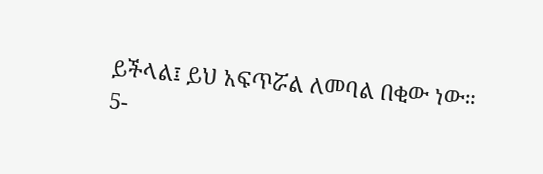ይችላል፤ ይህ አፍጥሯል ለመባል በቂው ነው።
5-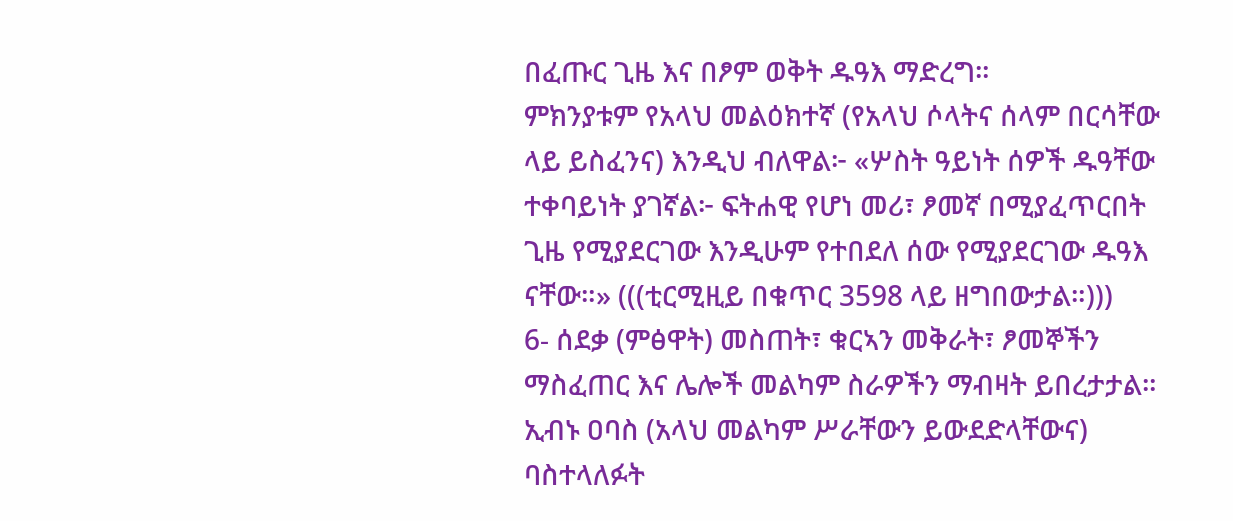በፈጡር ጊዜ እና በፆም ወቅት ዱዓእ ማድረግ።
ምክንያቱም የአላህ መልዕክተኛ (የአላህ ሶላትና ሰላም በርሳቸው ላይ ይስፈንና) እንዲህ ብለዋል፦ «ሦስት ዓይነት ሰዎች ዱዓቸው ተቀባይነት ያገኛል፦ ፍትሐዊ የሆነ መሪ፣ ፆመኛ በሚያፈጥርበት ጊዜ የሚያደርገው እንዲሁም የተበደለ ሰው የሚያደርገው ዱዓእ ናቸው።» (((ቲርሚዚይ በቁጥር 3598 ላይ ዘግበውታል።)))
6- ሰደቃ (ምፅዋት) መስጠት፣ ቁርኣን መቅራት፣ ፆመኞችን ማስፈጠር እና ሌሎች መልካም ስራዎችን ማብዛት ይበረታታል።
ኢብኑ ዐባስ (አላህ መልካም ሥራቸውን ይውደድላቸውና) ባስተላለፉት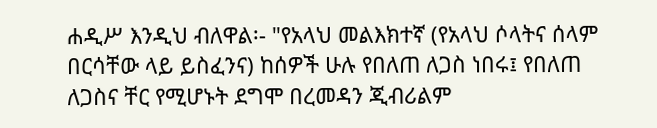ሐዲሥ እንዲህ ብለዋል፡- "የአላህ መልእክተኛ (የአላህ ሶላትና ሰላም በርሳቸው ላይ ይስፈንና) ከሰዎች ሁሉ የበለጠ ለጋስ ነበሩ፤ የበለጠ ለጋስና ቸር የሚሆኑት ደግሞ በረመዳን ጂብሪልም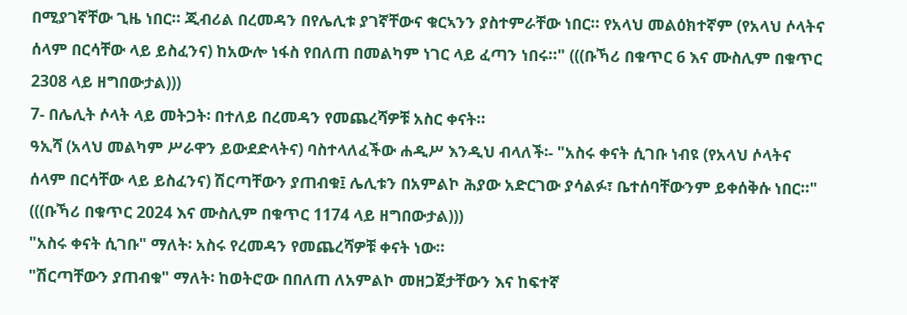በሚያገኛቸው ጊዜ ነበር። ጂብሪል በረመዳን በየሌሊቱ ያገኛቸውና ቁርኣንን ያስተምራቸው ነበር። የአላህ መልዕክተኛም (የአላህ ሶላትና ሰላም በርሳቸው ላይ ይስፈንና) ከአውሎ ነፋስ የበለጠ በመልካም ነገር ላይ ፈጣን ነበሩ።" (((ቡኻሪ በቁጥር 6 እና ሙስሊም በቁጥር 2308 ላይ ዘግበውታል)))
7- በሌሊት ሶላት ላይ መትጋት፡ በተለይ በረመዳን የመጨረሻዎቹ አስር ቀናት።
ዓኢሻ (አላህ መልካም ሥራዋን ይውደድላትና) ባስተላለፈችው ሐዲሥ እንዲህ ብላለች፡- "አስሩ ቀናት ሲገቡ ነብዩ (የአላህ ሶላትና ሰላም በርሳቸው ላይ ይስፈንና) ሽርጣቸውን ያጠብቁ፤ ሌሊቱን በአምልኮ ሕያው አድርገው ያሳልፉ፣ ቤተሰባቸውንም ይቀሰቅሱ ነበር።" (((ቡኻሪ በቁጥር 2024 እና ሙስሊም በቁጥር 1174 ላይ ዘግበውታል)))
"አስሩ ቀናት ሲገቡ" ማለት፡ አስሩ የረመዳን የመጨረሻዎቹ ቀናት ነው።
"ሽርጣቸውን ያጠብቁ" ማለት፡ ከወትሮው በበለጠ ለአምልኮ መዘጋጀታቸውን እና ከፍተኛ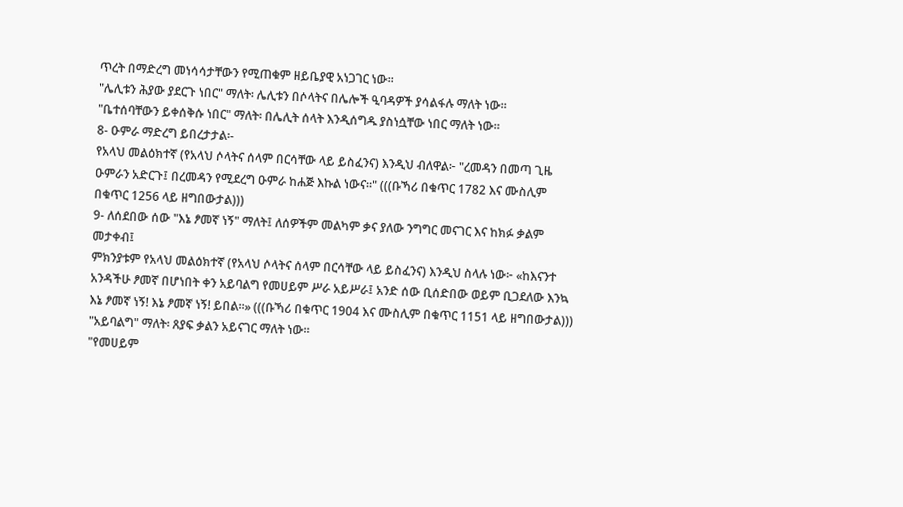ጥረት በማድረግ መነሳሳታቸውን የሚጠቁም ዘይቤያዊ አነጋገር ነው።
"ሌሊቱን ሕያው ያደርጉ ነበር" ማለት፡ ሌሊቱን በሶላትና በሌሎች ዒባዳዎች ያሳልፋሉ ማለት ነው።
"ቤተሰባቸውን ይቀሰቅሱ ነበር" ማለት፡ በሌሊት ሰላት እንዲሰግዱ ያስነሷቸው ነበር ማለት ነው።
8- ዑምራ ማድረግ ይበረታታል፡-
የአላህ መልዕክተኛ (የአላህ ሶላትና ሰላም በርሳቸው ላይ ይስፈንና) እንዲህ ብለዋል፦ "ረመዳን በመጣ ጊዜ ዑምራን አድርጉ፤ በረመዳን የሚደረግ ዑምራ ከሐጅ እኩል ነውና።" (((ቡኻሪ በቁጥር 1782 እና ሙስሊም በቁጥር 1256 ላይ ዘግበውታል)))
9- ለሰደበው ሰው "እኔ ፆመኛ ነኝ" ማለት፤ ለሰዎችም መልካም ቃና ያለው ንግግር መናገር እና ከክፉ ቃልም መታቀብ፤
ምክንያቱም የአላህ መልዕክተኛ (የአላህ ሶላትና ሰላም በርሳቸው ላይ ይስፈንና) እንዲህ ስላሉ ነው፦ «ከእናንተ አንዳችሁ ፆመኛ በሆነበት ቀን አይባልግ የመሀይም ሥራ አይሥራ፤ አንድ ሰው ቢሰድበው ወይም ቢጋደለው እንኳ እኔ ፆመኛ ነኝ! እኔ ፆመኛ ነኝ! ይበል።» (((ቡኻሪ በቁጥር 1904 እና ሙስሊም በቁጥር 1151 ላይ ዘግበውታል)))
"አይባልግ" ማለት፡ ጸያፍ ቃልን አይናገር ማለት ነው።
"የመሀይም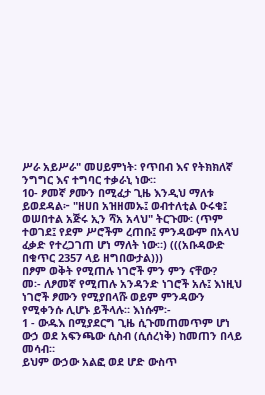ሥራ አይሥራ" መሀይምነት፡ የጥበብ እና የትክክለኛ ንግግር እና ተግባር ተቃራኒ ነው።
10- ፆመኛ ፆሙን በሚፈታ ጊዜ እንዲህ ማለቱ ይወደዳል፦ "ዘሀበ አዝዘመኡ፤ ወብተለቲል ዑሩቁ፤ ወሠበተል አጅሩ ኢን ሻአ አላህ" ትርጉሙ፡ (ጥም ተወገደ፤ የደም ሥሮችም ረጠቡ፤ ምንዳውም በአላህ ፈቃድ የተረጋገጠ ሆነ ማለት ነው።) (((አቡዳውድ በቁጥር 2357 ላይ ዘግበውታል)))
በፆም ወቅት የሚጠሉ ነገሮች ምን ምን ናቸው?
መ፡- ለፆመኛ የሚጠሉ አንዳንድ ነገሮች አሉ፤ እነዚህ ነገሮች ፆሙን የሚያበላሹ ወይም ምንዳውን የሚቀንሱ ሊሆኑ ይችላሉ። እነሱም፡-
1 - ውዱእ በሚያደርግ ጊዜ ሲጉመጠመጥም ሆነ ውኃ ወደ አፍንጫው ሲስብ (ሲሰረነቅ) ከመጠን በላይ መሳብ።
ይህም ውኃው አልፎ ወደ ሆድ ውስጥ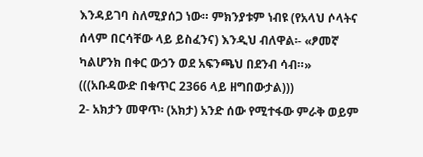እንዳይገባ ስለሚያሰጋ ነው። ምክንያቱም ነብዩ (የአላህ ሶላትና ሰላም በርሳቸው ላይ ይስፈንና) እንዲህ ብለዋል፡- «ፆመኛ ካልሆንክ በቀር ውኃን ወደ አፍንጫህ በደንብ ሳብ።» (((አቡዳውድ በቁጥር 2366 ላይ ዘግበውታል)))
2- አክታን መዋጥ፡ (አክታ) አንድ ሰው የሚተፋው ምራቅ ወይም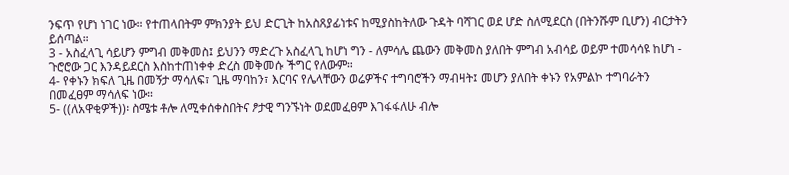ንፍጥ የሆነ ነገር ነው። የተጠላበትም ምክንያት ይህ ድርጊት ከአስጸያፊነቱና ከሚያስከትለው ጉዳት ባሻገር ወደ ሆድ ስለሚደርስ (በትንሹም ቢሆን) ብርታትን ይሰጣል።
3 - አስፈላጊ ሳይሆን ምግብ መቅመስ፤ ይህንን ማድረጉ አስፈላጊ ከሆነ ግን - ለምሳሌ ጨውን መቅመስ ያለበት ምግብ አብሳይ ወይም ተመሳሳዩ ከሆነ - ጉሮሮው ጋር እንዳይደርስ እስከተጠነቀቀ ድረስ መቅመሱ ችግር የለውም።
4- የቀኑን ክፍለ ጊዜ በመኝታ ማሳለፍ፣ ጊዜ ማባከን፣ እርባና የሌላቸውን ወሬዎችና ተግባሮችን ማብዛት፤ መሆን ያለበት ቀኑን የአምልኮ ተግባራትን በመፈፀም ማሳለፍ ነው።
5- ((ለአዋቂዎች))፡ ስሜቱ ቶሎ ለሚቀሰቀስበትና ፆታዊ ግንኙነት ወደመፈፀም እገፋፋለሁ ብሎ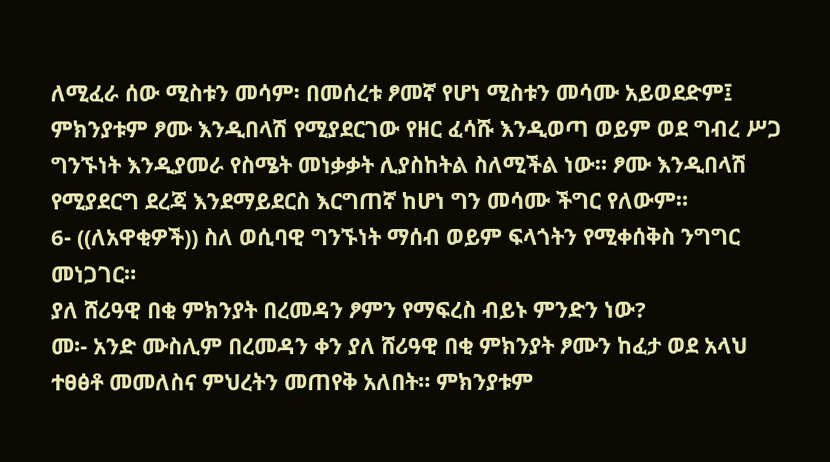ለሚፈራ ሰው ሚስቱን መሳም፡ በመሰረቱ ፆመኛ የሆነ ሚስቱን መሳሙ አይወደድም፤ ምክንያቱም ፆሙ እንዲበላሽ የሚያደርገው የዘር ፈሳሹ እንዲወጣ ወይም ወደ ግብረ ሥጋ ግንኙነት እንዲያመራ የስሜት መነቃቃት ሊያስከትል ስለሚችል ነው። ፆሙ እንዲበላሽ የሚያደርግ ደረጃ እንደማይደርስ እርግጠኛ ከሆነ ግን መሳሙ ችግር የለውም።
6- ((ለአዋቂዎች)) ስለ ወሲባዊ ግንኙነት ማሰብ ወይም ፍላጎትን የሚቀሰቅስ ንግግር መነጋገር።
ያለ ሸሪዓዊ በቂ ምክንያት በረመዳን ፆምን የማፍረስ ብይኑ ምንድን ነው?
መ፡- አንድ ሙስሊም በረመዳን ቀን ያለ ሸሪዓዊ በቂ ምክንያት ፆሙን ከፈታ ወደ አላህ ተፀፅቶ መመለስና ምህረትን መጠየቅ አለበት። ምክንያቱም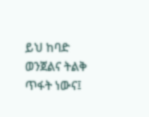ይህ ከባድ ወንጀልና ትልቅ ጥፋት ነውና፤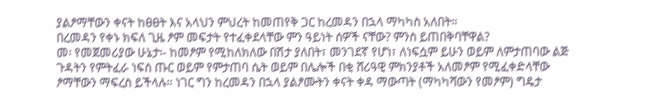ያልፆማቸውን ቀናት ከፀፀት እና አላህን ምህረት ከመጠየቅ ጋር ከረመዳን በኋላ ማካካስ አለበት።
በረመዳን የቀኑ ክፍለ ጊዜ ፆም መፍታት የተፈቀደላቸው ምን ዓይነት ሰዎች ናቸው? ምንስ ይጠበቅባቸዋል?
መ፡ የመጀመሪያው ሁኔታ፡- ከመፆም የሚከለክለው በሽታ ያለበት፣ መንገደኛ የሆነ፣ ለነፍሷም ይሁን ወይም ለምታጠባው ልጅ ጉዳትን የምትፈራ ነፍሰ ጡር ወይም የምታጠባ ሴት ወይም በሌሎች በቂ ሸሪዓዊ ምክንያቶች አለመፆም የሚፈቀድላቸው ፆማቸውን ማፍረስ ይችላሉ። ነገር ግን ከረመዳን በኋላ ያልፆሙትን ቀናት ቀዳ ማውጣት (ማካካሻውን የመፆም) ግዴታ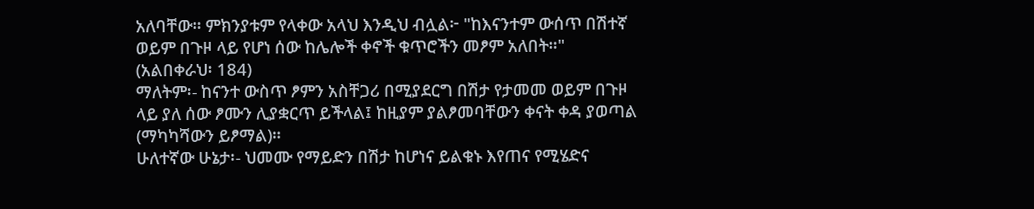አለባቸው። ምክንያቱም የላቀው አላህ እንዲህ ብሏል፦ "ከእናንተም ውሰጥ በሽተኛ ወይም በጉዞ ላይ የሆነ ሰው ከሌሎች ቀኖች ቁጥሮችን መፆም አለበት።" (አልበቀራህ፡ 184)
ማለትም፡- ከናንተ ውስጥ ፆምን አስቸጋሪ በሚያደርግ በሽታ የታመመ ወይም በጉዞ ላይ ያለ ሰው ፆሙን ሊያቋርጥ ይችላል፤ ከዚያም ያልፆመባቸውን ቀናት ቀዳ ያወጣል (ማካካሻውን ይፆማል)።
ሁለተኛው ሁኔታ፡- ህመሙ የማይድን በሽታ ከሆነና ይልቁኑ እየጠና የሚሄድና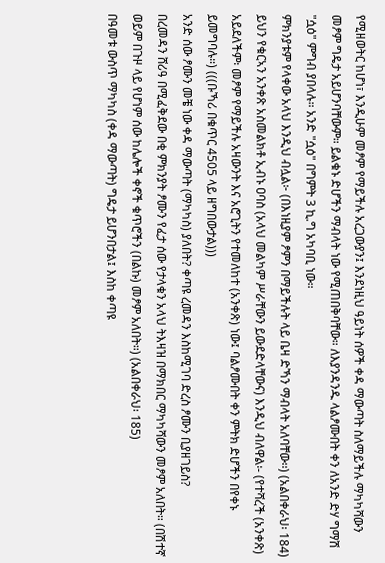የሚዘወትር ከሆነ፣ እንዲሁም መፆም የማይችሉ አረጋውያን፤ እንደነዚህ ዓይነት ሰዎች ቀዳ ማውጣት ስለማይችሉ ማካካሻውን መፆም ግዴታ አይሆንባቸውም። ይልቁኑ ድሆችን ማብላት ነው የሚጠበቅባቸው። ለእያንዳንዱ ላልፆሙበት ቀን ለአንድ ድሃ ግማሽ "ሷዕ" ምግብ ያበላሉ። አንድ "ሷዕ" በግምት 3 ኪ.ግ አካባቢ ነው።
ምክንያቱም የላቀው አላህ እንዲህ ብሏል፦ (በእነዚያም ፆምን በማይችሉት ላይ ቤዛ ድኻን ማብላት አለባቸው፡፡) (አልበቀራህ፡ 184) ይህን የቁርኣን አንቀጽ አስመልክቶ ኢብኑ ዐባስ (አላህ መልካም ሥራቸውን ይውደድላቸውና) እንዲህ ብለዋል፡- (የተሻረች (አንቀጽ) አይደለችም፡ መፆም የማይችሉ አዛውንት እና አሮጊትን የተመለከተ (አንቀጽ) ነው፤ ባልፆሙበት ቀን ምትክ ድሆችን በየቀኑ ይመግባሉ።) (((ቡኻሪ በቁጥር 4505 ላይ ዘግበውታል)))
አንድ ሰው ፆሙን መቼ ነው ቀዳ ማውጣት (ማካካስ) ያለበት? ቀጣዩ ረመዳን እስከሚገባ ድረስ ፆሙን ቢያዘገይስ?
በረመዳን ሸሪዓ በሚፈቅደው በቂ ምክንያት ፆሙን የፈታ ሰው የታላቁን አላህ ትእዛዝ በማክበር ማካካሻውን መፆም አለበት። (በሽተኛ ወይም በጉዞ ላይ የሆነም ሰው ከሌሎች ቀኖች ቁጥሮችን (በልኩ) መፆም አለበት።) (አልበቀራህ፡ 185)
በዓመቱ ውስጥ ማካካስ (ቀዳ ማውጣት) ግዴታ ይሆንበታል፤ እስከ ቀጣዩ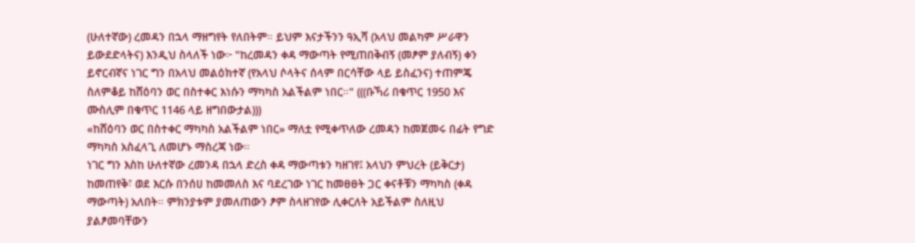(ሁለተኛው) ረመዳን በኋላ ማዘግየት የለበትም። ይህም እናታችንን ዓኢሻ (አላህ መልካም ሥራዋን ይውደድላትና) እንዲህ ስላለች ነው፦ "ከረመዳን ቀዳ ማውጣት የሚጠበቅብኝ (መፆም ያለብኝ) ቀን ይኖርብኛና ነገር ግን በአላህ መልዕክተኛ (የአላህ ሶላትና ሰላም በርሳቸው ላይ ይስፈንና) ተጠምጄ ስለምቆይ ከሸዕባን ወር በስተቀር እነሱን ማካካስ አልችልም ነበር።" (((ቡኻሪ በቁጥር 1950 እና ሙስሊም በቁጥር 1146 ላይ ዘግበውታል)))
«ከሸዕባን ወር በስተቀር ማካካስ አልችልም ነበር» ማለቷ የሚቀጥለው ረመዳን ከመጀመሩ በፊት የግድ ማካካስ አስፈላጊ ለመሆኑ ማስረጃ ነው።
ነገር ግን እስከ ሁለተኛው ረመንዳ በኋላ ድረስ ቀዳ ማውጣቱን ካዘገየ፤ አላህን ምህረት (ይቅርታ) ከመጠየቅ፣ ወደ እርሱ በንሰሀ ከመመለስ እና ባደረገው ነገር ከመፀፀት ጋር ቀናቶቹን ማካካስ (ቀዳ ማውጣት) አለበት። ምክንያቱም ያመለጠውን ፆም ስላዘገየው ሊቀርለት አይችልም ስለዚህ ያልፆመባቸውን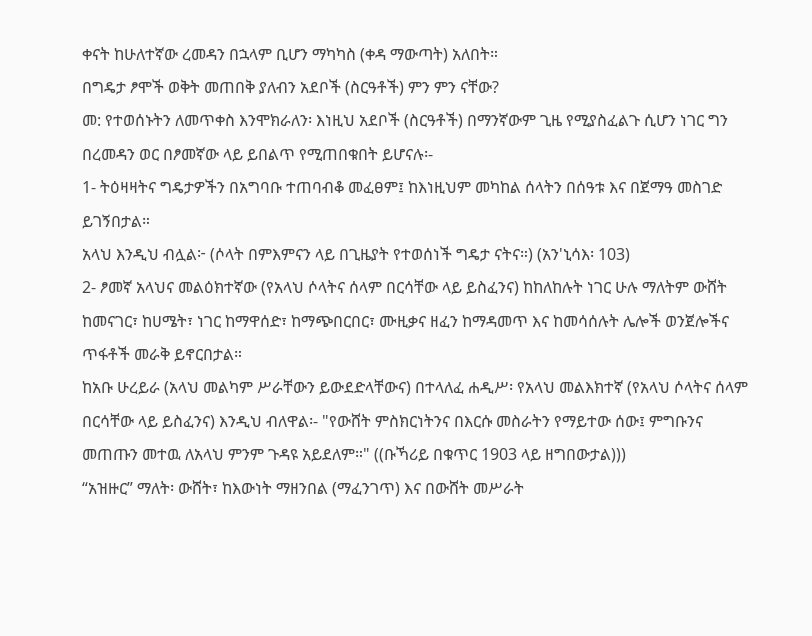ቀናት ከሁለተኛው ረመዳን በኋላም ቢሆን ማካካስ (ቀዳ ማውጣት) አለበት።
በግዴታ ፆሞች ወቅት መጠበቅ ያለብን አደቦች (ስርዓቶች) ምን ምን ናቸው?
መ: የተወሰኑትን ለመጥቀስ እንሞክራለን፡ እነዚህ አደቦች (ስርዓቶች) በማንኛውም ጊዜ የሚያስፈልጉ ሲሆን ነገር ግን በረመዳን ወር በፆመኛው ላይ ይበልጥ የሚጠበቁበት ይሆናሉ፡-
1- ትዕዛዛትና ግዴታዎችን በአግባቡ ተጠባብቆ መፈፀም፤ ከእነዚህም መካከል ሰላትን በሰዓቱ እና በጀማዓ መስገድ ይገኝበታል።
አላህ እንዲህ ብሏል፦ (ሶላት በምእምናን ላይ በጊዜያት የተወሰነች ግዴታ ናትና።) (አን'ኒሳእ፡ 103)
2- ፆመኛ አላህና መልዕክተኛው (የአላህ ሶላትና ሰላም በርሳቸው ላይ ይስፈንና) ከከለከሉት ነገር ሁሉ ማለትም ውሸት ከመናገር፣ ከሀሜት፣ ነገር ከማዋሰድ፣ ከማጭበርበር፣ ሙዚቃና ዘፈን ከማዳመጥ እና ከመሳሰሉት ሌሎች ወንጀሎችና ጥፋቶች መራቅ ይኖርበታል።
ከአቡ ሁረይራ (አላህ መልካም ሥራቸውን ይውደድላቸውና) በተላለፈ ሐዲሥ፡ የአላህ መልእክተኛ (የአላህ ሶላትና ሰላም በርሳቸው ላይ ይስፈንና) እንዲህ ብለዋል፡- "የውሸት ምስክርነትንና በእርሱ መስራትን የማይተው ሰው፤ ምግቡንና መጠጡን መተዉ ለአላህ ምንም ጉዳዩ አይደለም።" ((ቡኻሪይ በቁጥር 1903 ላይ ዘግበውታል)))
“አዝዙር” ማለት፡ ውሸት፣ ከእውነት ማዘንበል (ማፈንገጥ) እና በውሸት መሥራት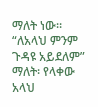ማለት ነው።
“ለአላህ ምንም ጉዳዩ አይደለም” ማለት፡ የላቀው አላህ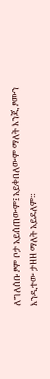ለግለሰቡ ፆም ቦታ አይሰጠውም፤ አይቀበለውም ማለት እንጂ ፆሙን እንዲተው ታዘዘ ማለት አይደለም።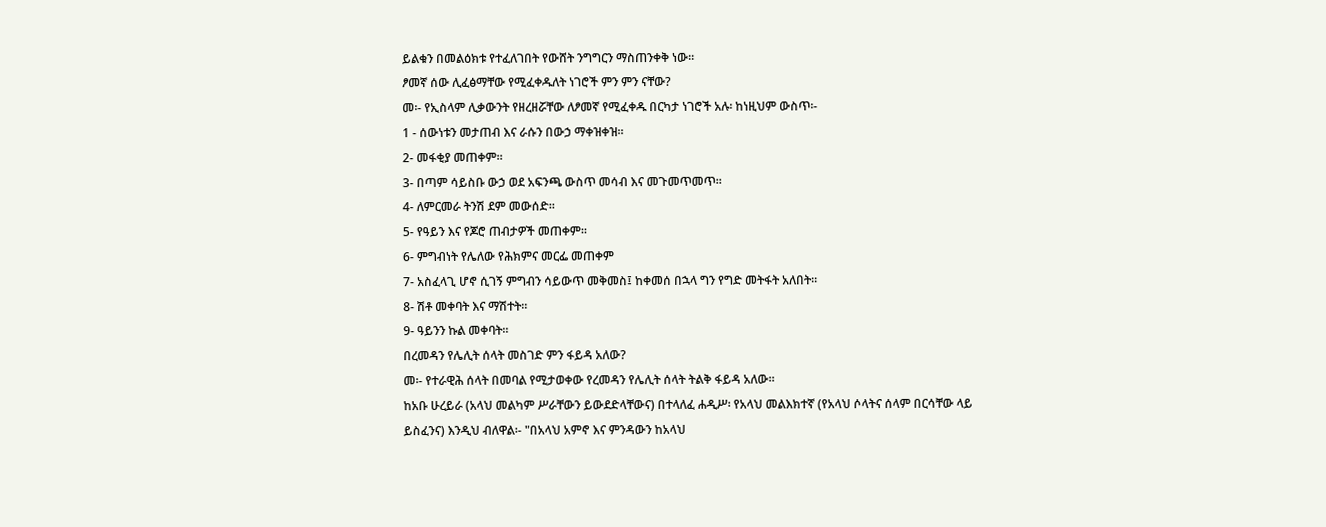ይልቁን በመልዕክቱ የተፈለገበት የውሸት ንግግርን ማስጠንቀቅ ነው።
ፆመኛ ሰው ሊፈፅማቸው የሚፈቀዱለት ነገሮች ምን ምን ናቸው?
መ፡- የኢስላም ሊቃውንት የዘረዘሯቸው ለፆመኛ የሚፈቀዱ በርካታ ነገሮች አሉ፡ ከነዚህም ውስጥ፡-
1 - ሰውነቱን መታጠብ እና ራሱን በውኃ ማቀዝቀዝ።
2- መፋቂያ መጠቀም።
3- በጣም ሳይስቡ ውኃ ወደ አፍንጫ ውስጥ መሳብ እና መጉመጥመጥ።
4- ለምርመራ ትንሽ ደም መውሰድ።
5- የዓይን እና የጆሮ ጠብታዎች መጠቀም።
6- ምግብነት የሌለው የሕክምና መርፌ መጠቀም
7- አስፈላጊ ሆኖ ሲገኝ ምግብን ሳይውጥ መቅመስ፤ ከቀመሰ በኋላ ግን የግድ መትፋት አለበት።
8- ሽቶ መቀባት እና ማሽተት።
9- ዓይንን ኩል መቀባት።
በረመዳን የሌሊት ሰላት መስገድ ምን ፋይዳ አለው?
መ፡- የተራዊሕ ሰላት በመባል የሚታወቀው የረመዳን የሌሊት ሰላት ትልቅ ፋይዳ አለው።
ከአቡ ሁረይራ (አላህ መልካም ሥራቸውን ይውደድላቸውና) በተላለፈ ሐዲሥ፡ የአላህ መልእክተኛ (የአላህ ሶላትና ሰላም በርሳቸው ላይ ይስፈንና) እንዲህ ብለዋል፡- "በአላህ አምኖ እና ምንዳውን ከአላህ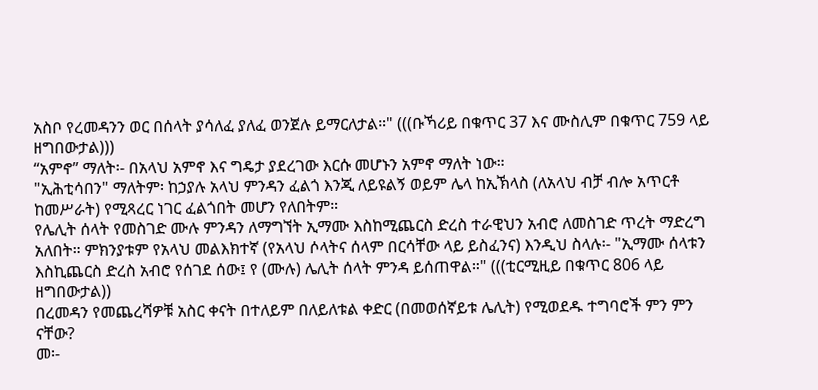አስቦ የረመዳንን ወር በሰላት ያሳለፈ ያለፈ ወንጀሉ ይማርለታል።" (((ቡኻሪይ በቁጥር 37 እና ሙስሊም በቁጥር 759 ላይ ዘግበውታል)))
“አምኖ” ማለት፡- በአላህ አምኖ እና ግዴታ ያደረገው እርሱ መሆኑን አምኖ ማለት ነው።
"ኢሕቲሳበን" ማለትም፡ ከኃያሉ አላህ ምንዳን ፈልጎ እንጂ ለይዩልኝ ወይም ሌላ ከኢኽላስ (ለአላህ ብቻ ብሎ አጥርቶ ከመሥራት) የሚጻረር ነገር ፈልጎበት መሆን የለበትም።
የሌሊት ሰላት የመስገድ ሙሉ ምንዳን ለማግኘት ኢማሙ እስከሚጨርስ ድረስ ተራዊህን አብሮ ለመስገድ ጥረት ማድረግ አለበት። ምክንያቱም የአላህ መልእክተኛ (የአላህ ሶላትና ሰላም በርሳቸው ላይ ይስፈንና) እንዲህ ስላሉ፡- "ኢማሙ ሰላቱን እስኪጨርስ ድረስ አብሮ የሰገደ ሰው፤ የ (ሙሉ) ሌሊት ሰላት ምንዳ ይሰጠዋል።" (((ቲርሚዚይ በቁጥር 806 ላይ ዘግበውታል))
በረመዳን የመጨረሻዎቹ አስር ቀናት በተለይም በለይለቱል ቀድር (በመወሰኛይቱ ሌሊት) የሚወደዱ ተግባሮች ምን ምን ናቸው?
መ፡-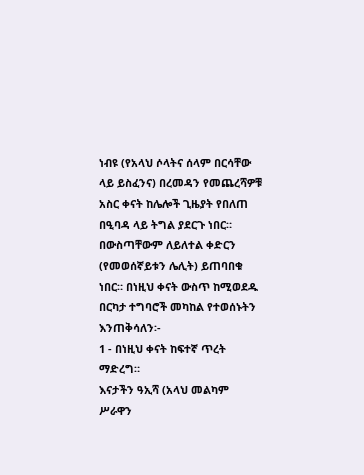ነብዩ (የአላህ ሶላትና ሰላም በርሳቸው ላይ ይስፈንና) በረመዳን የመጨረሻዎቹ አስር ቀናት ከሌሎች ጊዜያት የበለጠ በዒባዳ ላይ ትግል ያደርጉ ነበር። በውስጣቸውም ለይለተል ቀድርን (የመወሰኛይቱን ሌሊት) ይጠባበቁ ነበር። በነዚህ ቀናት ውስጥ ከሚወደዱ በርካታ ተግባሮች መካከል የተወሰኑትን እንጠቅሳለን፡-
1 - በነዚህ ቀናት ከፍተኛ ጥረት ማድረግ።
እናታችን ዓኢሻ (አላህ መልካም ሥራዋን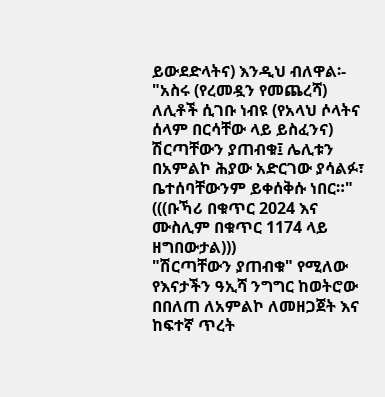ይውደድላትና) እንዲህ ብለዋል፡- "አስሩ (የረመዷን የመጨረሻ) ለሊቶች ሲገቡ ነብዩ (የአላህ ሶላትና ሰላም በርሳቸው ላይ ይስፈንና) ሽርጣቸውን ያጠብቁ፤ ሌሊቱን በአምልኮ ሕያው አድርገው ያሳልፉ፣ ቤተሰባቸውንም ይቀሰቅሱ ነበር።" (((ቡኻሪ በቁጥር 2024 እና ሙስሊም በቁጥር 1174 ላይ ዘግበውታል)))
"ሽርጣቸውን ያጠብቁ" የሚለው የእናታችን ዓኢሻ ንግግር ከወትሮው በበለጠ ለአምልኮ ለመዘጋጀት እና ከፍተኛ ጥረት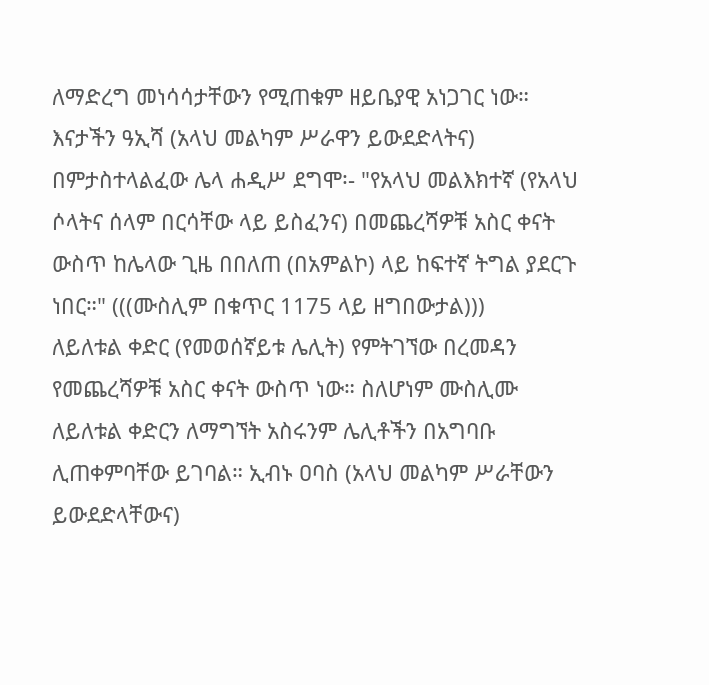ለማድረግ መነሳሳታቸውን የሚጠቁም ዘይቤያዊ አነጋገር ነው።
እናታችን ዓኢሻ (አላህ መልካም ሥራዋን ይውደድላትና) በምታስተላልፈው ሌላ ሐዲሥ ደግሞ፡- "የአላህ መልእክተኛ (የአላህ ሶላትና ሰላም በርሳቸው ላይ ይስፈንና) በመጨረሻዎቹ አስር ቀናት ውስጥ ከሌላው ጊዜ በበለጠ (በአምልኮ) ላይ ከፍተኛ ትግል ያደርጉ ነበር።" (((ሙስሊም በቁጥር 1175 ላይ ዘግበውታል)))
ለይለቱል ቀድር (የመወሰኛይቱ ሌሊት) የምትገኘው በረመዳን የመጨረሻዎቹ አስር ቀናት ውስጥ ነው። ስለሆነም ሙስሊሙ ለይለቱል ቀድርን ለማግኘት አስሩንም ሌሊቶችን በአግባቡ ሊጠቀምባቸው ይገባል። ኢብኑ ዐባስ (አላህ መልካም ሥራቸውን ይውደድላቸውና)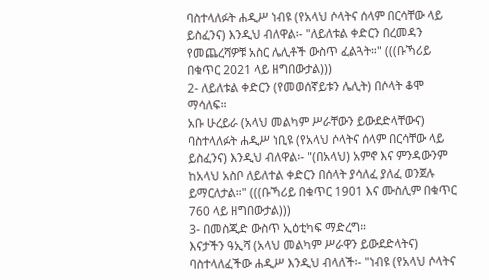ባስተላለፉት ሐዲሥ ነብዩ (የአላህ ሶላትና ሰላም በርሳቸው ላይ ይስፈንና) እንዲህ ብለዋል፡- "ለይለቱል ቀድርን በረመዳን የመጨረሻዎቹ አስር ሌሊቶች ውስጥ ፈልጓት።" (((ቡኻሪይ በቁጥር 2021 ላይ ዘግበውታል)))
2- ለይለቱል ቀድርን (የመወሰኛይቱን ሌሊት) በሶላት ቆሞ ማሳለፍ።
አቡ ሁረይራ (አላህ መልካም ሥራቸውን ይውደድላቸውና) ባስተላለፉት ሐዲሥ ነቢዩ (የአላህ ሶላትና ሰላም በርሳቸው ላይ ይስፈንና) እንዲህ ብለዋል፡- "(በአላህ) አምኖ እና ምንዳውንም ከአላህ አስቦ ለይለተል ቀድርን በሰላት ያሳለፈ ያለፈ ወንጀሉ ይማርለታል።" (((ቡኻሪይ በቁጥር 1901 እና ሙስሊም በቁጥር 760 ላይ ዘግበውታል)))
3- በመስጂድ ውስጥ ኢዕቲካፍ ማድረግ።
እናታችን ዓኢሻ (አላህ መልካም ሥራዋን ይውደድላትና) ባስተላለፈችው ሐዲሥ እንዲህ ብላለች፡- "ነብዩ (የአላህ ሶላትና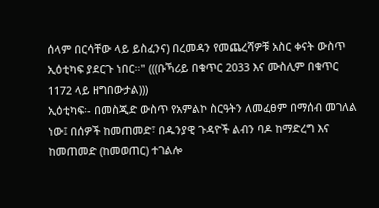ሰላም በርሳቸው ላይ ይስፈንና) በረመዳን የመጨረሻዎቹ አስር ቀናት ውስጥ ኢዕቲካፍ ያደርጉ ነበር።" (((ቡኻሪይ በቁጥር 2033 እና ሙስሊም በቁጥር 1172 ላይ ዘግበውታል)))
ኢዕቲካፍ፡- በመስጂድ ውስጥ የአምልኮ ስርዓትን ለመፈፀም በማሰብ መገለል ነው፤ በሰዎች ከመጠመድ፣ በዱንያዊ ጉዳዮች ልብን ባዶ ከማድረግ እና ከመጠመድ (ከመወጠር) ተገልሎ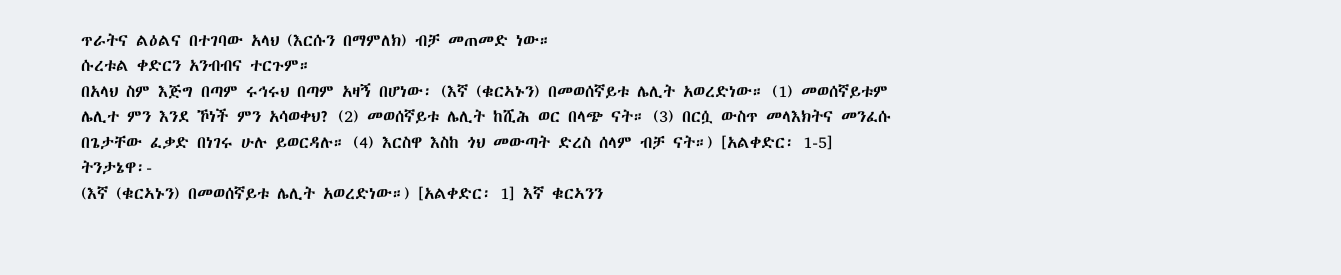ጥራትና ልዕልና በተገባው አላህ (እርሱን በማምለክ) ብቻ መጠመድ ነው።
ሱረቱል ቀድርን አንብብና ተርጉም።
በአላህ ስም እጅግ በጣም ሩኅሩህ በጣም አዛኝ በሆነው፡ (እኛ (ቁርኣኑን) በመወሰኛይቱ ሌሊት አወረድነው። (1) መወሰኛይቱም ሌሊተ ምን እንደ ኾነች ምን አሳወቀህ? (2) መወሰኛይቱ ሌሊት ከሺሕ ወር በላጭ ናት። (3) በርሷ ውስጥ መላእክትና መንፈሱ በጌታቸው ፈቃድ በነገሩ ሁሉ ይወርዳሉ። (4) እርስዋ እስከ ጎህ መውጣት ድረስ ሰላም ብቻ ናት።) [አልቀድር፡ 1-5]
ትንታኔዋ፡-
(እኛ (ቁርኣኑን) በመወሰኛይቱ ሌሊት አወረድነው።) [አልቀድር፡ 1] እኛ ቁርኣንን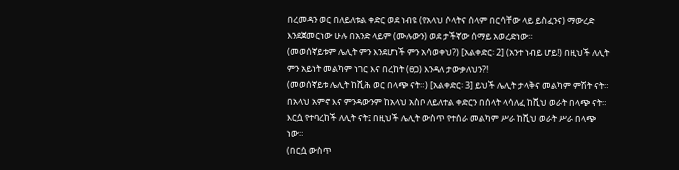በረመዳን ወር በለይለቱል ቀድር ወደ ነብዩ (የአላህ ሶላትና ሰላም በርሳቸው ላይ ይስፈንና) ማውረድ እንደጀመርነው ሁሉ በአንድ ላይም (ሙሉውን) ወደ ታችኛው ሰማይ አወረድነው።
(መወሰኛይቱም ሌሊት ምን እንደሆነች ምን አሳወቀህ?) [አልቀድር፡ 2] (አንተ ነብይ ሆይ!) በዚህች ለሊት ምን አይነት መልካም ነገር እና በረከት (ፀጋ) እንዳለ ታውቃለህን?!
(መወሰኛይቱ ሌሊት ከሺሕ ወር በላጭ ናት።) [አልቀድር፡ 3] ይህች ሌሊት ታላቅና መልካም ምሽት ናት። በአላህ አምኖ እና ምንዳውንም ከአላህ አስቦ ለይለተል ቀድርን በሰላት ላሳለፈ ከሺህ ወራት በላጭ ናት። እርሷ የተባረከች ለሊት ናት፤ በዚህች ሌሊት ውስጥ የተሰራ መልካም ሥራ ከሺህ ወራት ሥራ በላጭ ነው።
(በርሷ ውስጥ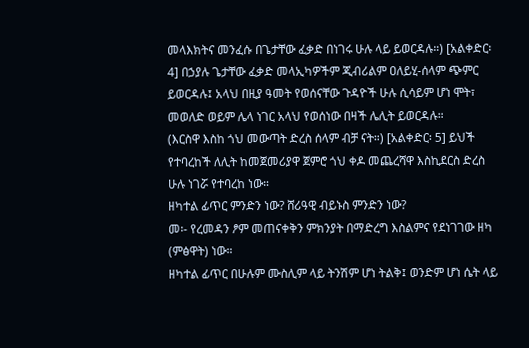መላእክትና መንፈሱ በጌታቸው ፈቃድ በነገሩ ሁሉ ላይ ይወርዳሉ።) [አልቀድር፡ 4] በኃያሉ ጌታቸው ፈቃድ መላኢካዎችም ጂብሪልም ዐለይሂ-ሰላም ጭምር ይወርዳሉ፤ አላህ በዚያ ዓመት የወሰናቸው ጉዳዮች ሁሉ ሲሳይም ሆነ ሞት፣ መወለድ ወይም ሌላ ነገር አላህ የወሰነው በዛች ሌሊት ይወርዳሉ።
(እርስዋ እስከ ጎህ መውጣት ድረስ ሰላም ብቻ ናት።) [አልቀድር፡ 5] ይህች የተባረከች ለሊት ከመጀመሪያዋ ጀምሮ ጎህ ቀዶ መጨረሻዋ እስኪደርስ ድረስ ሁሉ ነገሯ የተባረከ ነው።
ዘካተል ፊጥር ምንድን ነው? ሸሪዓዊ ብይኑስ ምንድን ነው?
መ፡- የረመዳን ፆም መጠናቀቅን ምክንያት በማድረግ እስልምና የደነገገው ዘካ (ምፅዋት) ነው።
ዘካተል ፊጥር በሁሉም ሙስሊም ላይ ትንሽም ሆነ ትልቅ፤ ወንድም ሆነ ሴት ላይ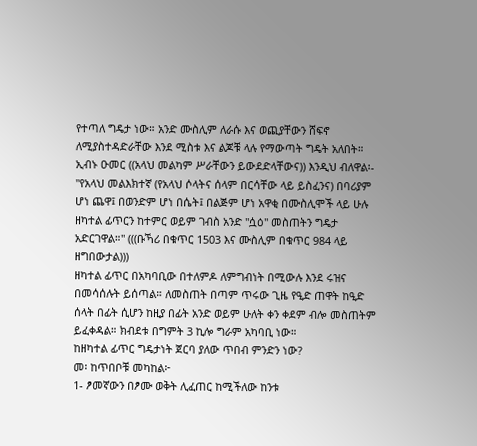የተጣለ ግዴታ ነው። አንድ ሙስሊም ለራሱ እና ወጪያቸውን ሸፍኖ ለሚያስተዳድራቸው እንደ ሚስቱ እና ልጆቹ ላሉ የማውጣት ግዴት አለበት።
ኢብኑ ዑመር ((አላህ መልካም ሥራቸውን ይውደድላቸውና)) እንዲህ ብለዋል፡- "የአላህ መልእክተኛ (የአላህ ሶላትና ሰላም በርሳቸው ላይ ይስፈንና) በባሪያም ሆነ ጨዋ፤ በወንድም ሆነ በሴት፤ በልጅም ሆነ አዋቂ በሙስሊሞች ላይ ሁሉ ዘካተል ፊጥርን ከተምር ወይም ገብስ አንድ "ሷዕ" መስጠትን ግዴታ አድርገዋል።" (((ቡኻሪ በቁጥር 1503 እና ሙስሊም በቁጥር 984 ላይ ዘግበውታል)))
ዘካተል ፊጥር በአካባቢው በተለምዶ ለምግብነት በሚውሉ እንደ ሩዝና በመሳሰሉት ይሰጣል። ለመስጠት በጣም ጥሩው ጊዜ የዒድ ጠዋት ከዒድ ሰላት በፊት ሲሆን ከዚያ በፊት አንድ ወይም ሁለት ቀን ቀደም ብሎ መስጠትም ይፈቀዳል። ክብደቱ በግምት 3 ኪሎ ግራም አካባቢ ነው።
ከዘካተል ፊጥር ግዴታነት ጀርባ ያለው ጥበብ ምንድን ነው?
መ፡ ከጥበቦቹ መካከል፦
1- ፆመኛውን በፆሙ ወቅት ሊፈጠር ከሚችለው ከንቱ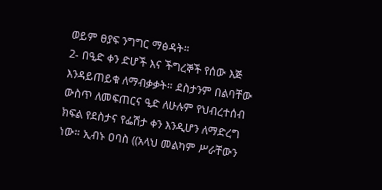ወይም ፀያፍ ንግግር ማፅዳት።
2- በዒድ ቀን ድሆች እና ችግረኞች የሰው እጅ እንዳይጠይቁ ለማብቃቃት። ደስታንም በልባቸው ውስጥ ለመፍጠርና ዒድ ለሁሉም የህብረተሰብ ክፍል የደስታና የፌሽታ ቀን እንዲሆን ለማድረግ ነው። ኢብኑ ዐባስ ((አላህ መልካም ሥራቸውን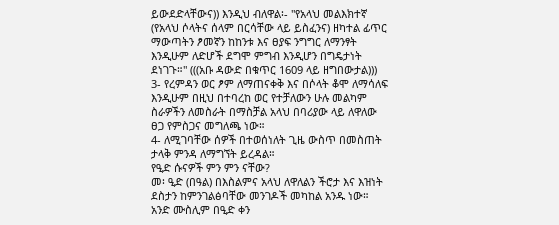ይውደድላቸውና)) እንዲህ ብለዋል፡- "የአላህ መልእክተኛ (የአላህ ሶላትና ሰላም በርሳቸው ላይ ይስፈንና) ዘካተል ፊጥር ማውጣትን ፆመኛን ከከንቱ እና ፀያፍ ንግግር ለማንፃት እንዲሁም ለድሆች ደግሞ ምግብ እንዲሆን በግዴታነት ደነገጉ።" (((አቡ ዳውድ በቁጥር 1609 ላይ ዘግበውታል)))
3- የረምዳን ወር ፆም ለማጠናቀቅ እና በሶላት ቆሞ ለማሳለፍ እንዲሁም በዚህ በተባረከ ወር የተቻለውን ሁሉ መልካም ስራዎችን ለመስራት በማስቻል አላህ በባሪያው ላይ ለዋለው ፀጋ የምስጋና መግለጫ ነው።
4- ለሚገባቸው ሰዎች በተወሰነለት ጊዜ ውስጥ በመስጠት ታላቅ ምንዳ ለማግኘት ይረዳል።
የዒድ ሱናዎች ምን ምን ናቸው?
መ፡ ዒድ (በዓል) በእስልምና አላህ ለዋለልን ችሮታ እና እዝነት ደስታን ከምንገልፅባቸው መንገዶች መካከል አንዱ ነው። አንድ ሙስሊም በዒድ ቀን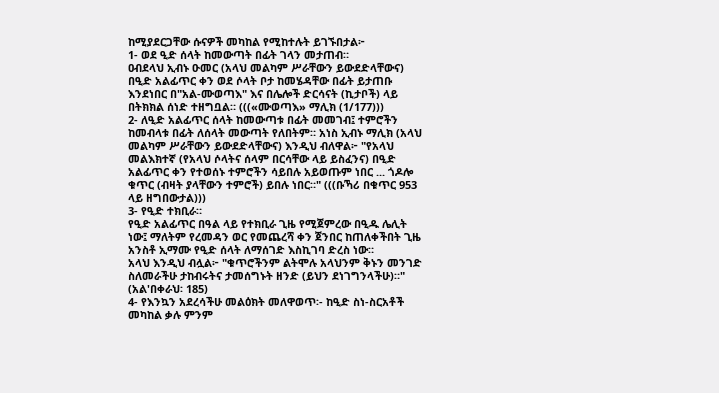ከሚያደርጋቸው ሱናዎች መካከል የሚከተሉት ይገኙበታል፦
1- ወደ ዒድ ሰላት ከመውጣት በፊት ገላን መታጠብ።
ዐብደላህ ኢብኑ ዑመር (አላህ መልካም ሥራቸውን ይውደድላቸውና) በዒድ አልፊጥር ቀን ወደ ሶላት ቦታ ከመሄዳቸው በፊት ይታጠቡ እንደነበር በ"አል-ሙወጣእ" እና በሌሎች ድርሳናት (ኪታቦች) ላይ በትክክል ሰነድ ተዘግቧል። (((«ሙወጣእ» ማሊክ (1/177)))
2- ለዒድ አልፊጥር ሰላት ከመውጣቱ በፊት መመገብ፤ ተምሮችን ከመብላቱ በፊት ለሰላት መውጣት የለበትም። አነስ ኢብኑ ማሊክ (አላህ መልካም ሥራቸውን ይውደድላቸውና) እንዲህ ብለዋል፦ "የአላህ መልእክተኛ (የአላህ ሶላትና ሰላም በርሳቸው ላይ ይስፈንና) በዒድ አልፊጥር ቀን የተወሰኑ ተምሮችን ሳይበሉ አይወጡም ነበር ... ጎዶሎ ቁጥር (ብዛት ያላቸውን ተምሮች) ይበሉ ነበር።" (((ቡኻሪ በቁጥር 953 ላይ ዘግበውታል)))
3- የዒድ ተክቢራ።
የዒድ አልፊጥር በዓል ላይ የተክቢራ ጊዜ የሚጀምረው በዒዱ ሌሊት ነው፤ ማለትም የረመዳን ወር የመጨረሻ ቀን ጀንበር ከጠለቀችበት ጊዜ አንስቶ ኢማሙ የዒድ ሰላት ለማሰገድ እስኪገባ ድረስ ነው።
አላህ እንዲህ ብሏል፦ "ቁጥሮችንም ልትሞሉ አላህንም ቅኑን መንገድ ስለመራችሁ ታከብሩትና ታመሰግኑት ዘንድ (ይህን ደነገግንላችሁ)።" (አል'በቀራህ፡ 185)
4- የእንኳን አደረሳችሁ መልዕክት መለዋወጥ፡- ከዒድ ስነ-ስርአቶች መካከል ቃሉ ምንም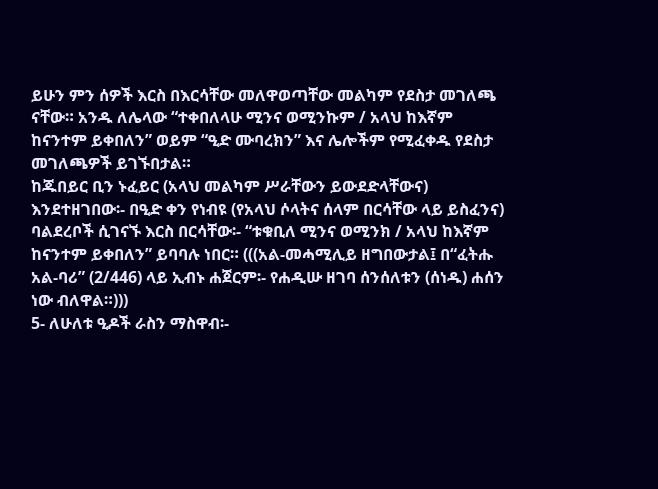ይሁን ምን ሰዎች እርስ በእርሳቸው መለዋወጣቸው መልካም የደስታ መገለጫ ናቸው። አንዱ ለሌላው “ተቀበለላሁ ሚንና ወሚንኩም / አላህ ከእኛም ከናንተም ይቀበለን” ወይም “ዒድ ሙባረክን” እና ሌሎችም የሚፈቀዱ የደስታ መገለጫዎች ይገኙበታል።
ከጁበይር ቢን ኑፈይር (አላህ መልካም ሥራቸውን ይውደድላቸውና) እንደተዘገበው፡- በዒድ ቀን የነብዩ (የአላህ ሶላትና ሰላም በርሳቸው ላይ ይስፈንና) ባልደረቦች ሲገናኙ እርስ በርሳቸው፡- “ቱቁቢለ ሚንና ወሚንክ / አላህ ከእኛም ከናንተም ይቀበለን” ይባባሉ ነበር። (((አል-መሓሚሊይ ዘግበውታል፤ በ“ፈትሑ አል-ባሪ” (2/446) ላይ ኢብኑ ሐጀርም፡- የሐዲሡ ዘገባ ሰንሰለቱን (ሰነዱ) ሐሰን ነው ብለዋል።)))
5- ለሁለቱ ዒዶች ራስን ማስዋብ፡-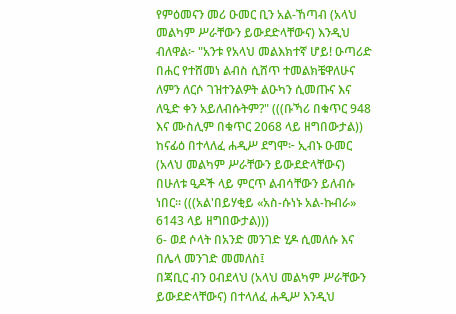የምዕመናን መሪ ዑመር ቢን አል-ኸጣብ (አላህ መልካም ሥራቸውን ይውደድላቸውና) እንዲህ ብለዋል፦ "አንቱ የአላህ መልእክተኛ ሆይ! ዑጣሪድ በሐር የተሸመነ ልብስ ሲሸጥ ተመልክቼዋለሁና ለምን ለርሶ ገዝተንልዎት ልዑካን ሲመጡና እና ለዒድ ቀን አይለብሱትም?" (((ቡኻሪ በቁጥር 948 እና ሙስሊም በቁጥር 2068 ላይ ዘግበውታል))
ከናፊዕ በተላለፈ ሐዲሥ ደግሞ፦ ኢብኑ ዑመር (አላህ መልካም ሥራቸውን ይውደድላቸውና) በሁለቱ ዒዶች ላይ ምርጥ ልብሳቸውን ይለብሱ ነበር። (((አል'በይሃቂይ «አስ-ሱነኑ አል-ኩብራ» 6143 ላይ ዘግበውታል)))
6- ወደ ሶላት በአንድ መንገድ ሂዶ ሲመለሱ እና በሌላ መንገድ መመለስ፤
በጃቢር ብን ዐብደላህ (አላህ መልካም ሥራቸውን ይውደድላቸውና) በተላለፈ ሐዲሥ እንዲህ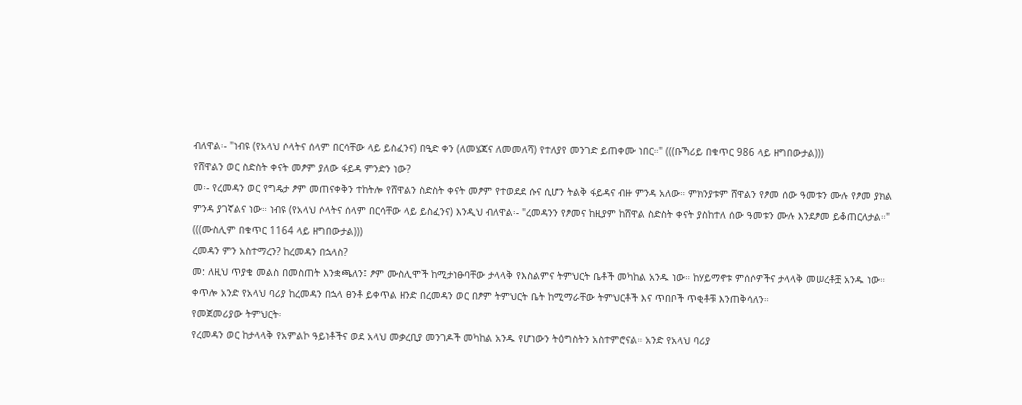ብለዋል፡- "ነብዩ (የአላህ ሶላትና ሰላም በርሳቸው ላይ ይስፈንና) በዒድ ቀን (ለመሄጃና ለመመለሻ) የተለያየ መንገድ ይጠቀሙ ነበር።" (((ቡኻሪይ በቁጥር 986 ላይ ዘግበውታል)))
የሸዋልን ወር ስድስት ቀናት መፆም ያለው ፋይዳ ምንድን ነው?
መ፡- የረመዳን ወር የግዴታ ፆም መጠናቀቅን ተከትሎ የሸዋልን ስድስት ቀናት መፆም የተወደደ ሱና ሲሆን ትልቅ ፋይዳና ብዙ ምንዳ አለው። ምክንያቱም ሸዋልን የፆመ ሰው ዓመቱን ሙሉ የፆመ ያክል ምንዳ ያገኛልና ነው። ነብዩ (የአላህ ሶላትና ሰላም በርሳቸው ላይ ይስፈንና) እንዲህ ብለዋል፡- "ረመዳንን የፆመና ከዚያም ከሸዋል ስድስት ቀናት ያስከተለ ሰው ዓመቱን ሙሉ እንደፆመ ይቆጠርለታል።" (((ሙስሊም በቁጥር 1164 ላይ ዘግበውታል)))
ረመዳን ምን አስተማረን? ከረመዳን በኋላስ?
መ: ለዚህ ጥያቄ መልስ በመስጠት እንቋጫለን፤ ፆም ሙስሊሞች ከሚታነፁባቸው ታላላቅ የእስልምና ትምህርት ቤቶች መካከል አንዱ ነው። ከሃይማኖቱ ምሰሶዎችና ታላላቅ መሠረቶቿ አንዱ ነው። ቀጥሎ አንድ የአላህ ባሪያ ከረመዳን በኋላ ፀንቶ ይቀጥል ዘንድ በረመዳን ወር በፆም ትምህርት ቤት ከሚማራቸው ትምህርቶች እና ጥበቦች ጥቂቶቹ እንጠቅሳለን።
የመጀመሪያው ትምህርት፡
የረመዳን ወር ከታላላቅ የአምልኮ ዓይነቶችና ወደ አላህ መቃረቢያ መንገዶች መካከል አንዱ የሆነውን ትዕግስትን አስተምሮናል። አንድ የአላህ ባሪያ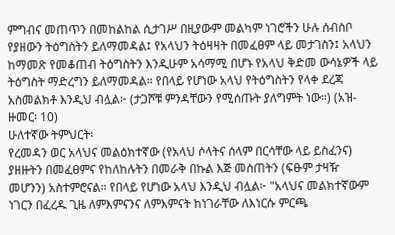ምግብና መጠጥን በመከልከል ሲታገሥ በዚያውም መልካም ነገሮችን ሁሉ ሰብስቦ የያዘውን ትዕግስትን ይለማመዳል፤ የአላህን ትዕዛዛት በመፈፀም ላይ መታገስን፤ አላህን ከማመጽ የመቆጠብ ትዕግስትን እንዲሁም አሳማሚ በሆኑ የአላህ ቅድመ ውሳኔዎች ላይ ትዕግስት ማድረግን ይለማመዳል። የበላይ የሆነው አላህ የትዕግስትን የላቀ ደረጃ አስመልክቶ እንዲህ ብሏል፦ (ታጋሾቹ ምንዳቸውን የሚሰጡት ያለግምት ነው።) (አዝ-ዙመር፡ 10)
ሁለተኛው ትምህርት፡
የረመዳን ወር አላህና መልዕክተኛው (የአላህ ሶላትና ሰላም በርሳቸው ላይ ይስፈንና) ያዘዙትን በመፈፀምና የከለከሉትን በመራቅ በኩል እጅ መስጠትን (ፍፁም ታዛዥ መሆንን) አስተምሮናል። የበላይ የሆነው አላህ እንዲህ ብሏል፦ "አላህና መልክተኛውም ነገርን በፈረዱ ጊዜ ለምእምናንና ለምእምናት ከነገራቸው ለእነርሱ ምርጫ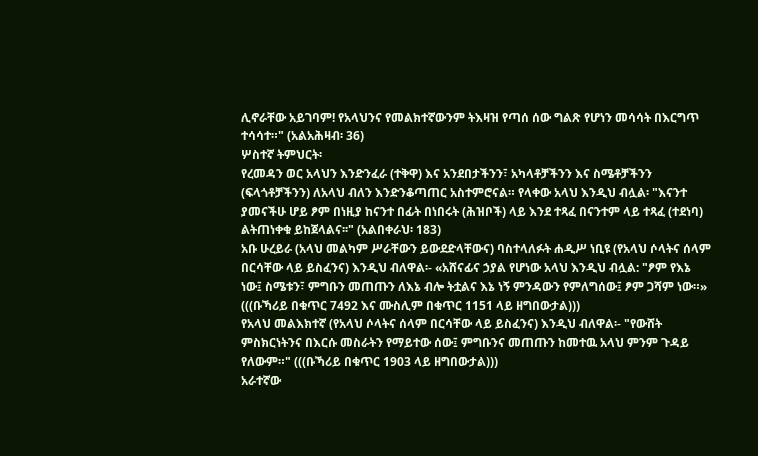ሊኖራቸው አይገባም! የአላህንና የመልክተኛውንም ትእዛዝ የጣሰ ሰው ግልጽ የሆነን መሳሳት በእርግጥ ተሳሳተ።" (አልአሕዛብ፡ 36)
ሦስተኛ ትምህርት፡
የረመዳን ወር አላህን እንድንፈራ (ተቅዋ) እና አንደበታችንን፣ አካላቶቻችንን እና ስሜቶቻችንን (ፍላጎቶቻችንን) ለአላህ ብለን እንድንቆጣጠር አስተምሮናል። የላቀው አላህ እንዲህ ብሏል፡ "እናንተ ያመናችሁ ሆይ ፆም በነዚያ ከናንተ በፊት በነበሩት (ሕዝቦች) ላይ እንደ ተጻፈ በናንተም ላይ ተጻፈ (ተደነባ) ልትጠነቀቁ ይከጀላልና፡፡" (አልበቀራህ፡ 183)
አቡ ሁረይራ (አላህ መልካም ሥራቸውን ይውደድላቸውና) ባስተላለፉት ሐዲሥ ነቢዩ (የአላህ ሶላትና ሰላም በርሳቸው ላይ ይስፈንና) እንዲህ ብለዋል፡- «አሸናፊና ኃያል የሆነው አላህ እንዲህ ብሏል: "ፆም የእኔ ነው፤ ስሜቱን፣ ምግቡን መጠጡን ለእኔ ብሎ ትቷልና እኔ ነኝ ምንዳውን የምለግሰው፤ ፆም ጋሻም ነው።» (((ቡኻሪይ በቁጥር 7492 እና ሙስሊም በቁጥር 1151 ላይ ዘግበውታል)))
የአላህ መልእክተኛ (የአላህ ሶላትና ሰላም በርሳቸው ላይ ይስፈንና) እንዲህ ብለዋል፡- "የውሸት ምስክርነትንና በእርሱ መስራትን የማይተው ሰው፤ ምግቡንና መጠጡን ከመተዉ አላህ ምንም ጉዳይ የለውም።" (((ቡኻሪይ በቁጥር 1903 ላይ ዘግበውታል)))
አራተኛው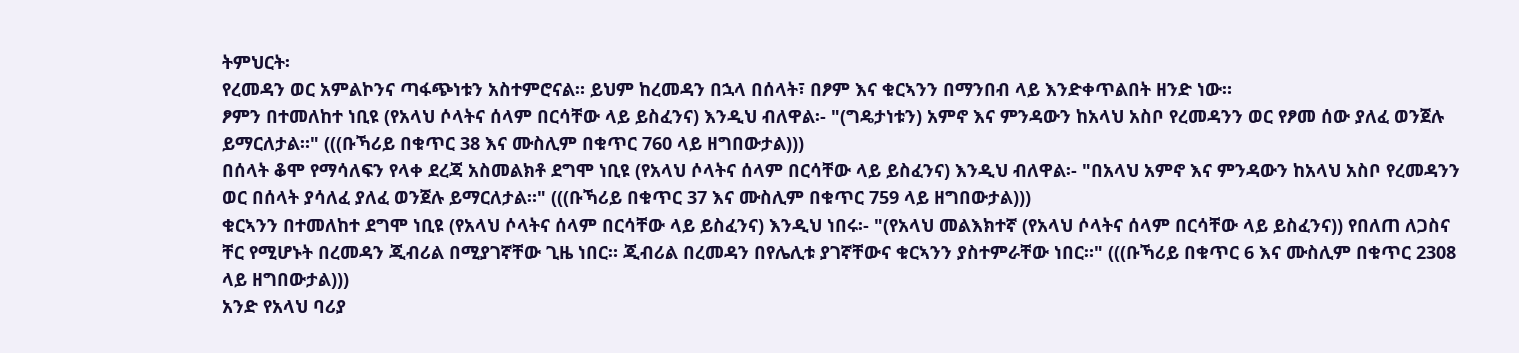ትምህርት፡
የረመዳን ወር አምልኮንና ጣፋጭነቱን አስተምሮናል። ይህም ከረመዳን በኋላ በሰላት፣ በፆም እና ቁርኣንን በማንበብ ላይ እንድቀጥልበት ዘንድ ነው።
ፆምን በተመለከተ ነቢዩ (የአላህ ሶላትና ሰላም በርሳቸው ላይ ይስፈንና) እንዲህ ብለዋል፡- "(ግዴታነቱን) አምኖ እና ምንዳውን ከአላህ አስቦ የረመዳንን ወር የፆመ ሰው ያለፈ ወንጀሉ ይማርለታል።" (((ቡኻሪይ በቁጥር 38 እና ሙስሊም በቁጥር 760 ላይ ዘግበውታል)))
በሰላት ቆሞ የማሳለፍን የላቀ ደረጃ አስመልክቶ ደግሞ ነቢዩ (የአላህ ሶላትና ሰላም በርሳቸው ላይ ይስፈንና) እንዲህ ብለዋል፡- "በአላህ አምኖ እና ምንዳውን ከአላህ አስቦ የረመዳንን ወር በሰላት ያሳለፈ ያለፈ ወንጀሉ ይማርለታል።" (((ቡኻሪይ በቁጥር 37 እና ሙስሊም በቁጥር 759 ላይ ዘግበውታል)))
ቁርኣንን በተመለከተ ደግሞ ነቢዩ (የአላህ ሶላትና ሰላም በርሳቸው ላይ ይስፈንና) እንዲህ ነበሩ፡- "(የአላህ መልእክተኛ (የአላህ ሶላትና ሰላም በርሳቸው ላይ ይስፈንና)) የበለጠ ለጋስና ቸር የሚሆኑት በረመዳን ጂብሪል በሚያገኛቸው ጊዜ ነበር። ጂብሪል በረመዳን በየሌሊቱ ያገኛቸውና ቁርኣንን ያስተምራቸው ነበር።" (((ቡኻሪይ በቁጥር 6 እና ሙስሊም በቁጥር 2308 ላይ ዘግበውታል)))
አንድ የአላህ ባሪያ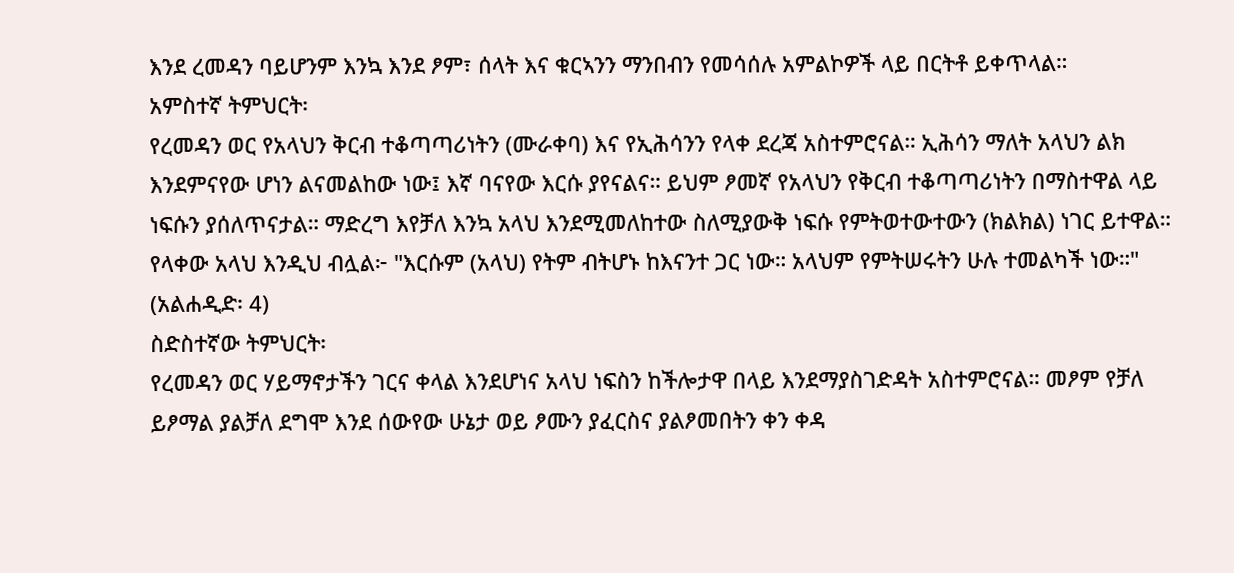እንደ ረመዳን ባይሆንም እንኳ እንደ ፆም፣ ሰላት እና ቁርኣንን ማንበብን የመሳሰሉ አምልኮዎች ላይ በርትቶ ይቀጥላል።
አምስተኛ ትምህርት፡
የረመዳን ወር የአላህን ቅርብ ተቆጣጣሪነትን (ሙራቀባ) እና የኢሕሳንን የላቀ ደረጃ አስተምሮናል። ኢሕሳን ማለት አላህን ልክ እንደምናየው ሆነን ልናመልከው ነው፤ እኛ ባናየው እርሱ ያየናልና። ይህም ፆመኛ የአላህን የቅርብ ተቆጣጣሪነትን በማስተዋል ላይ ነፍሱን ያሰለጥናታል። ማድረግ እየቻለ እንኳ አላህ እንደሚመለከተው ስለሚያውቅ ነፍሱ የምትወተውተውን (ክልክል) ነገር ይተዋል። የላቀው አላህ እንዲህ ብሏል፦ "እርሱም (አላህ) የትም ብትሆኑ ከእናንተ ጋር ነው። አላህም የምትሠሩትን ሁሉ ተመልካች ነው።" (አልሐዲድ፡ 4)
ስድስተኛው ትምህርት፡
የረመዳን ወር ሃይማኖታችን ገርና ቀላል እንደሆነና አላህ ነፍስን ከችሎታዋ በላይ እንደማያስገድዳት አስተምሮናል። መፆም የቻለ ይፆማል ያልቻለ ደግሞ እንደ ሰውየው ሁኔታ ወይ ፆሙን ያፈርስና ያልፆመበትን ቀን ቀዳ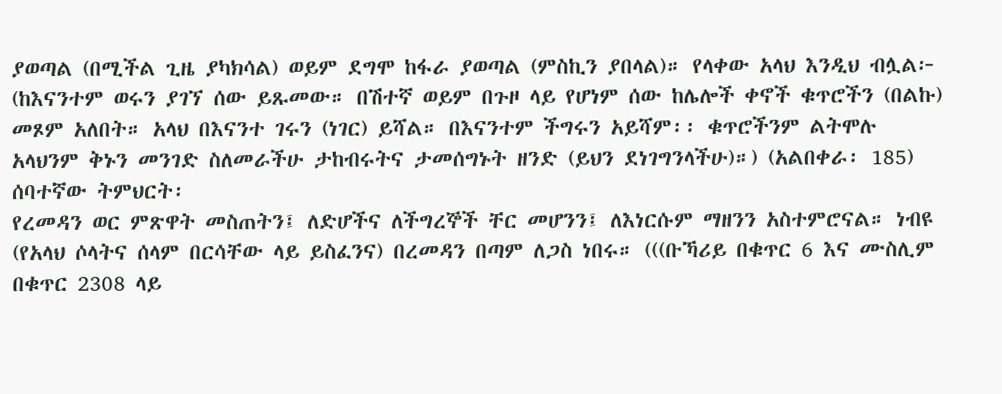ያወጣል (በሚችል ጊዜ ያካክሳል) ወይም ደግሞ ከፋራ ያወጣል (ምስኪን ያበላል)። የላቀው አላህ እንዲህ ብሏል፦ (ከእናንተም ወሩን ያገኘ ሰው ይጹመው። በሽተኛ ወይም በጉዞ ላይ የሆነም ሰው ከሌሎች ቀኖች ቁጥሮችን (በልኩ) መጾም አለበት። አላህ በእናንተ ገሩን (ነገር) ይሻል። በእናንተም ችግሩን አይሻም፡፡ ቁጥሮችንም ልትሞሉ አላህንም ቅኑን መንገድ ስለመራችሁ ታከብሩትና ታመሰግኑት ዘንድ (ይህን ደነገግንላችሁ)።) (አልበቀራ፡ 185)
ሰባተኛው ትምህርት፡
የረመዳን ወር ምጽዋት መስጠትን፤ ለድሆችና ለችግረኞች ቸር መሆንን፤ ለእነርሱም ማዘንን አስተምሮናል። ነብዩ (የአላህ ሶላትና ሰላም በርሳቸው ላይ ይስፈንና) በረመዳን በጣም ለጋስ ነበሩ። (((ቡኻሪይ በቁጥር 6 እና ሙስሊም በቁጥር 2308 ላይ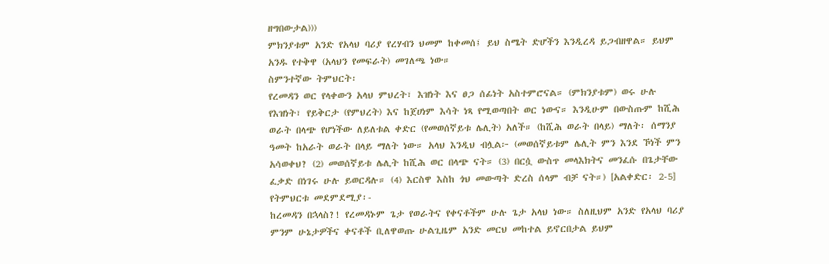ዘግበውታል)))
ምክንያቱም አንድ የአላህ ባሪያ የረሃብን ህመም ከቀመሰ፤ ይህ ስሜት ድሆችን እንዲረዳ ይጋብዘዋል። ይህም አንዱ የተቅዋ (አላህን የመፍራት) መገለጫ ነው።
ስምንተኛው ትምህርት፡
የረመዳን ወር የላቀውን አላህ ምህረት፣ እዝነት እና ፀጋ ሰፊነት አስተምሮናል። (ምክንያቱም) ወሩ ሁሉ የእዝነት፣ የይቅርታ (የምህረት) እና ከጀሀነም እሳት ነጻ የሚወጣበት ወር ነውና። እንዲሁም በውስጡም ከሺሕ ወራት በላጭ የሆነችው ለይለቱል ቀድር (የመወሰኛይቱ ሌሊት) አለች። (ከሺሕ ወራት በላይ) ማለት፡ ሰማንያ ዓመት ከአራት ወራት በላይ ማለት ነው። አላህ እንዲህ ብሏል፦ (መወሰኛይቱም ሌሊት ምን እንደ ኾነች ምን አሳወቀህ? (2) መወሰኛይቱ ሌሊት ከሺሕ ወር በላጭ ናት። (3) በርሷ ውስጥ መላእክትና መንፈሱ በጌታቸው ፈቃድ በነገሩ ሁሉ ይወርዳሉ። (4) እርስዋ እስከ ጎህ መውጣት ድረስ ሰላም ብቻ ናት።) [አልቀድር፡ 2-5]
የትምህርቱ መደምደሚያ፡-
ከረመዳን በኋላስ?! የረመዳኑም ጌታ የወራትና የቀናቶችም ሁሉ ጌታ አላህ ነው። ስለዚህም አንድ የአላህ ባሪያ ምንም ሁኔታዎችና ቀናቶች ቢለዋወጡ ሁልጊዜም አንድ መርህ መከተል ይኖርበታል ይህም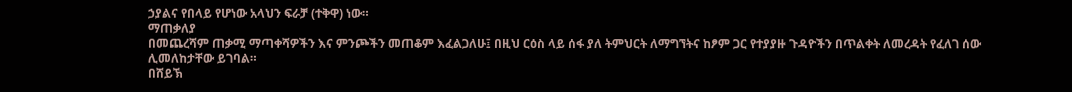ኃያልና የበላይ የሆነው አላህን ፍራቻ (ተቅዋ) ነው።
ማጠቃለያ
በመጨረሻም ጠቃሚ ማጣቀሻዎችን እና ምንጮችን መጠቆም እፈልጋለሁ፤ በዚህ ርዕስ ላይ ሰፋ ያለ ትምህርት ለማግኘትና ከፆም ጋር የተያያዙ ጉዳዮችን በጥልቀት ለመረዳት የፈለገ ሰው ሊመለከታቸው ይገባል።
በሸይኽ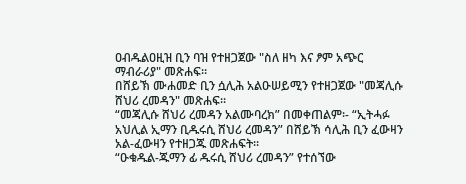ዐብዱልዐዚዝ ቢን ባዝ የተዘጋጀው "ስለ ዘካ እና ፆም አጭር ማብራሪያ" መጽሐፍ።
በሸይኽ ሙሐመድ ቢን ሷሊሕ አልዑሠይሚን የተዘጋጀው "መጃሊሱ ሸህሪ ረመዳን" መጽሐፍ።
“መጃሊሱ ሸህሪ ረመዳን አልሙባረክ” በመቀጠልም፡- “ኢትሓፉ አህሊል ኢማን ቢዱሩሲ ሸህሪ ረመዳን” በሸይኽ ሳሊሕ ቢን ፈውዛን አል-ፈውዛን የተዘጋጁ መጽሐፍት።
“ዑቁዱል-ጁማን ፊ ዱሩሲ ሸህሪ ረመዳን” የተሰኘው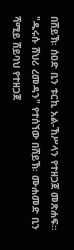በሸይኽ፡ ሰዐድ ቢን ቱርኪ አል-ኸሥላን የተዘጋጀ መጽሐፍ።
"ዱሩሱ ሸህሪ ረመዳን" የተሰኘው በሸይኽ፡ ሙሐመድ ቢን ሻሚይ ሸይባህ የተዘጋጀ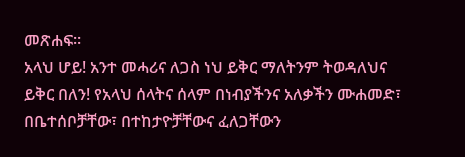መጽሐፍ።
አላህ ሆይ! አንተ መሓሪና ለጋስ ነህ ይቅር ማለትንም ትወዳለህና ይቅር በለን! የአላህ ሰላትና ሰላም በነብያችንና አለቃችን ሙሐመድ፣ በቤተሰቦቻቸው፣ በተከታዮቻቸውና ፈለጋቸውን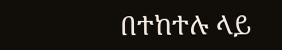በተከተሉ ላይ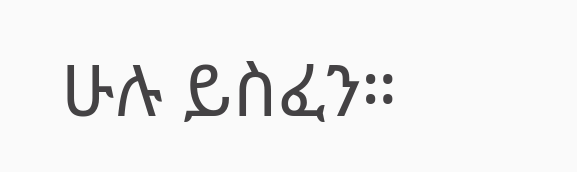ሁሉ ይስፈን።